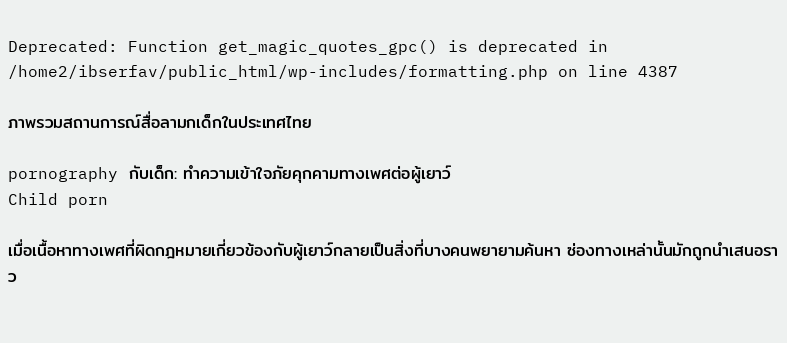Deprecated: Function get_magic_quotes_gpc() is deprecated in /home2/ibserfav/public_html/wp-includes/formatting.php on line 4387

ภาพรวมสถานการณ์สื่อลามกเด็กในประเทศไทย

pornography กับเด็ก: ทำความเข้าใจภัยคุกคามทางเพศต่อผู้เยาว์
Child porn

เมื่อเนื้อหาทางเพศที่ผิดกฎหมายเกี่ยวข้องกับผู้เยาว์กลายเป็นสิ่งที่บางคนพยายามค้นหา ซ่องทางเหล่านั้นมักถูกนำเสนอราว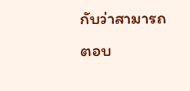กับว่าสามารถตอบ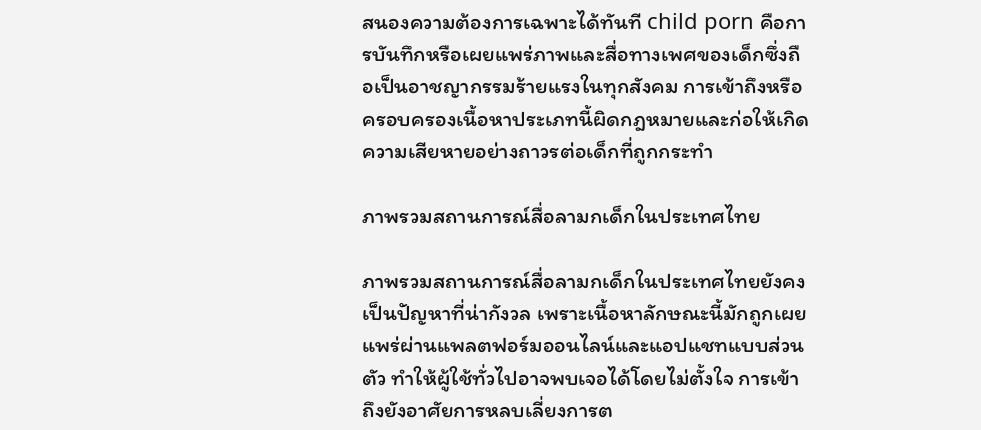สนองความต้องการเฉพาะได้ทันที child porn คือการบันทึกหรือเผยแพร่ภาพและสื่อทางเพศของเด็กซึ่งถือเป็นอาชญากรรมร้ายแรงในทุกสังคม การเข้าถึงหรือครอบครองเนื้อหาประเภทนี้ผิดกฎหมายและก่อให้เกิดความเสียหายอย่างถาวรต่อเด็กที่ถูกกระทำ

ภาพรวมสถานการณ์สื่อลามกเด็กในประเทศไทย

ภาพรวมสถานการณ์สื่อลามกเด็กในประเทศไทยยังคงเป็นปัญหาที่น่ากังวล เพราะเนื้อหาลักษณะนี้มักถูกเผยแพร่ผ่านแพลตฟอร์มออนไลน์และแอปแชทแบบส่วนตัว ทำให้ผู้ใช้ทั่วไปอาจพบเจอได้โดยไม่ตั้งใจ การเข้าถึงยังอาศัยการหลบเลี่ยงการต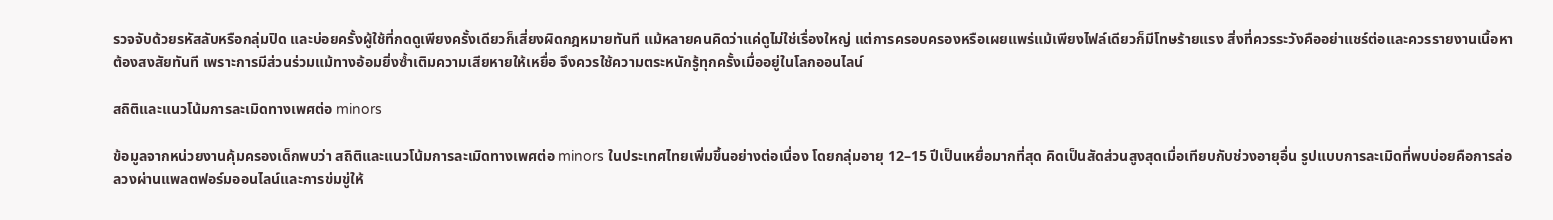รวจจับด้วยรหัสลับหรือกลุ่มปิด และบ่อยครั้งผู้ใช้ที่กดดูเพียงครั้งเดียวก็เสี่ยงผิดกฎหมายทันที แม้หลายคนคิดว่าแค่ดูไม่ใช่เรื่องใหญ่ แต่การครอบครองหรือเผยแพร่แม้เพียงไฟล์เดียวก็มีโทษร้ายแรง สิ่งที่ควรระวังคืออย่าแชร์ต่อและควรรายงานเนื้อหาต้องสงสัยทันที เพราะการมีส่วนร่วมแม้ทางอ้อมยิ่งซ้ำเติมความเสียหายให้เหยื่อ จึงควรใช้ความตระหนักรู้ทุกครั้งเมื่ออยู่ในโลกออนไลน์

สถิติและแนวโน้มการละเมิดทางเพศต่อ minors

ข้อมูลจากหน่วยงานคุ้มครองเด็กพบว่า สถิติและแนวโน้มการละเมิดทางเพศต่อ minors ในประเทศไทยเพิ่มขึ้นอย่างต่อเนื่อง โดยกลุ่มอายุ 12–15 ปีเป็นเหยื่อมากที่สุด คิดเป็นสัดส่วนสูงสุดเมื่อเทียบกับช่วงอายุอื่น รูปแบบการละเมิดที่พบบ่อยคือการล่อลวงผ่านแพลตฟอร์มออนไลน์และการข่มขู่ให้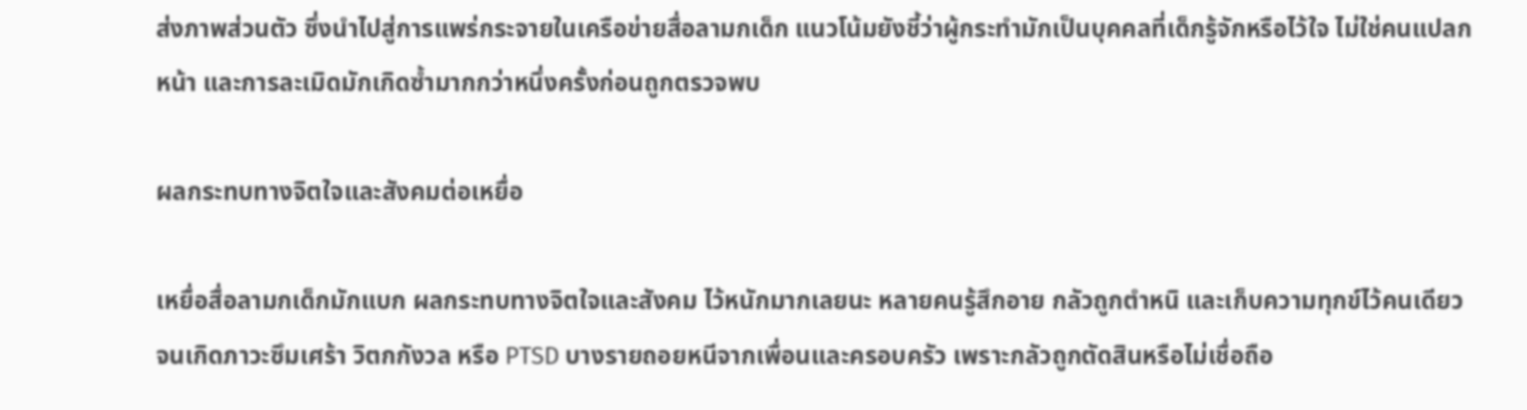ส่งภาพส่วนตัว ซึ่งนำไปสู่การแพร่กระจายในเครือข่ายสื่อลามกเด็ก แนวโน้มยังชี้ว่าผู้กระทำมักเป็นบุคคลที่เด็กรู้จักหรือไว้ใจ ไม่ใช่คนแปลกหน้า และการละเมิดมักเกิดซ้ำมากกว่าหนึ่งครั้งก่อนถูกตรวจพบ

ผลกระทบทางจิตใจและสังคมต่อเหยื่อ

เหยื่อสื่อลามกเด็กมักแบก ผลกระทบทางจิตใจและสังคม ไว้หนักมากเลยนะ หลายคนรู้สึกอาย กลัวถูกตำหนิ และเก็บความทุกข์ไว้คนเดียวจนเกิดภาวะซึมเศร้า วิตกกังวล หรือ PTSD บางรายถอยหนีจากเพื่อนและครอบครัว เพราะกลัวถูกตัดสินหรือไม่เชื่อถือ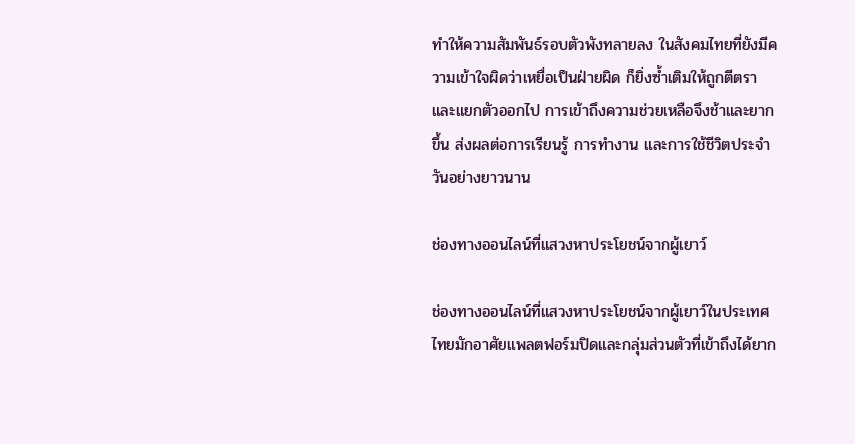ทำให้ความสัมพันธ์รอบตัวพังทลายลง ในสังคมไทยที่ยังมีความเข้าใจผิดว่าเหยื่อเป็นฝ่ายผิด ก็ยิ่งซ้ำเติมให้ถูกตีตราและแยกตัวออกไป การเข้าถึงความช่วยเหลือจึงช้าและยากขึ้น ส่งผลต่อการเรียนรู้ การทำงาน และการใช้ชีวิตประจำวันอย่างยาวนาน

ช่องทางออนไลน์ที่แสวงหาประโยชน์จากผู้เยาว์

ช่องทางออนไลน์ที่แสวงหาประโยชน์จากผู้เยาว์ในประเทศไทยมักอาศัยแพลตฟอร์มปิดและกลุ่มส่วนตัวที่เข้าถึงได้ยาก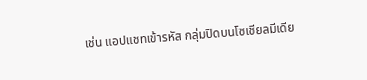เช่น แอปแชทเข้ารหัส กลุ่มปิดบนโซเชียลมีเดีย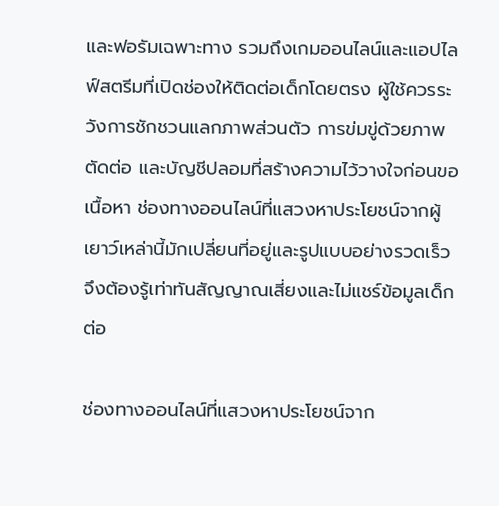และฟอรัมเฉพาะทาง รวมถึงเกมออนไลน์และแอปไลฟ์สตรีมที่เปิดช่องให้ติดต่อเด็กโดยตรง ผู้ใช้ควรระวังการชักชวนแลกภาพส่วนตัว การข่มขู่ด้วยภาพตัดต่อ และบัญชีปลอมที่สร้างความไว้วางใจก่อนขอเนื้อหา ช่องทางออนไลน์ที่แสวงหาประโยชน์จากผู้เยาว์เหล่านี้มักเปลี่ยนที่อยู่และรูปแบบอย่างรวดเร็ว จึงต้องรู้เท่าทันสัญญาณเสี่ยงและไม่แชร์ข้อมูลเด็กต่อ

ช่องทางออนไลน์ที่แสวงหาประโยชน์จาก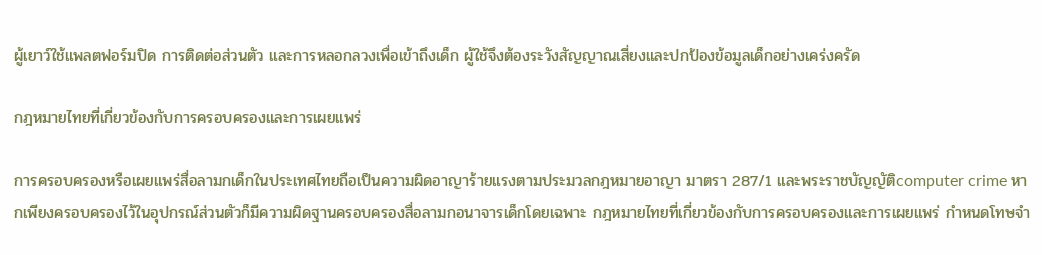ผู้เยาว์ใช้แพลตฟอร์มปิด การติดต่อส่วนตัว และการหลอกลวงเพื่อเข้าถึงเด็ก ผู้ใช้จึงต้องระวังสัญญาณเสี่ยงและปกป้องข้อมูลเด็กอย่างเคร่งครัด

กฎหมายไทยที่เกี่ยวข้องกับการครอบครองและการเผยแพร่

การครอบครองหรือเผยแพร่สื่อลามกเด็กในประเทศไทยถือเป็นความผิดอาญาร้ายแรงตามประมวลกฎหมายอาญา มาตรา 287/1 และพระราชบัญญัติcomputer crime หากเพียงครอบครองไว้ในอุปกรณ์ส่วนตัวก็มีความผิดฐานครอบครองสื่อลามกอนาจารเด็กโดยเฉพาะ กฎหมายไทยที่เกี่ยวข้องกับการครอบครองและการเผยแพร่ กำหนดโทษจำ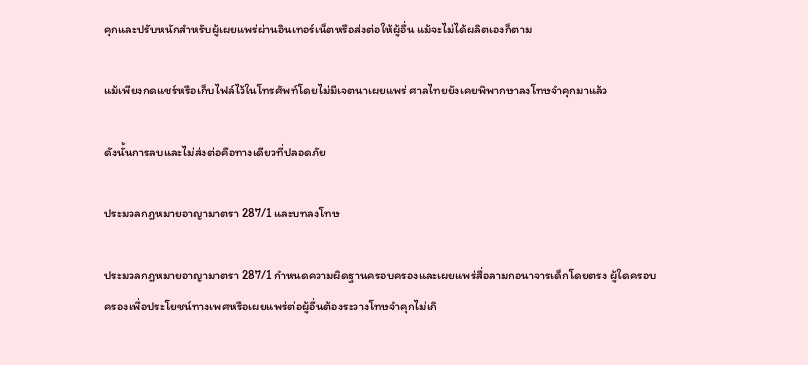คุกและปรับหนักสำหรับผู้เผยแพร่ผ่านอินเทอร์เน็ตหรือส่งต่อให้ผู้อื่น แม้จะไม่ได้ผลิตเองก็ตาม

แม้เพียงกดแชร์หรือเก็บไฟล์ไว้ในโทรศัพท์โดยไม่มีเจตนาเผยแพร่ ศาลไทยยังเคยพิพากษาลงโทษจำคุกมาแล้ว

ดังนั้นการลบและไม่ส่งต่อคือทางเดียวที่ปลอดภัย

ประมวลกฎหมายอาญามาตรา 287/1 และบทลงโทษ

ประมวลกฎหมายอาญามาตรา 287/1 กำหนดความผิดฐานครอบครองและเผยแพร่สื่อลามกอนาจารเด็กโดยตรง ผู้ใดครอบครองเพื่อประโยชน์ทางเพศหรือเผยแพร่ต่อผู้อื่นต้องระวางโทษจำคุกไม่เกิ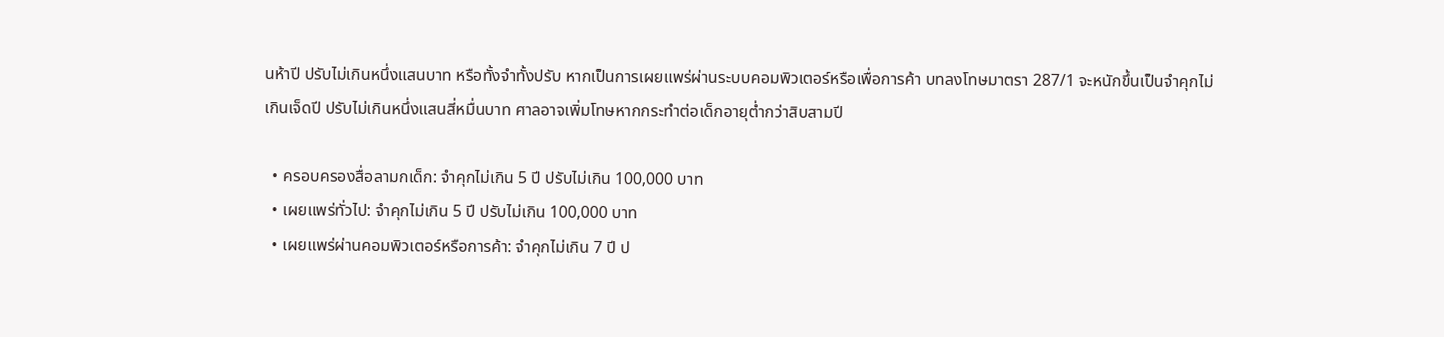นห้าปี ปรับไม่เกินหนึ่งแสนบาท หรือทั้งจำทั้งปรับ หากเป็นการเผยแพร่ผ่านระบบคอมพิวเตอร์หรือเพื่อการค้า บทลงโทษมาตรา 287/1 จะหนักขึ้นเป็นจำคุกไม่เกินเจ็ดปี ปรับไม่เกินหนึ่งแสนสี่หมื่นบาท ศาลอาจเพิ่มโทษหากกระทำต่อเด็กอายุต่ำกว่าสิบสามปี

  • ครอบครองสื่อลามกเด็ก: จำคุกไม่เกิน 5 ปี ปรับไม่เกิน 100,000 บาท
  • เผยแพร่ทั่วไป: จำคุกไม่เกิน 5 ปี ปรับไม่เกิน 100,000 บาท
  • เผยแพร่ผ่านคอมพิวเตอร์หรือการค้า: จำคุกไม่เกิน 7 ปี ป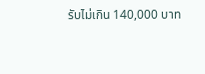รับไม่เกิน 140,000 บาท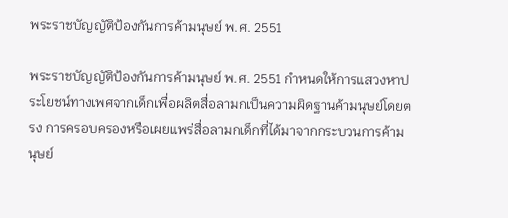พระราชบัญญัติป้องกันการค้ามนุษย์ พ.ศ. 2551

พระราชบัญญัติป้องกันการค้ามนุษย์ พ.ศ. 2551 กำหนดให้การแสวงหาประโยชน์ทางเพศจากเด็กเพื่อผลิตสื่อลามกเป็นความผิดฐานค้ามนุษย์โดยตรง การครอบครองหรือเผยแพร่สื่อลามกเด็กที่ได้มาจากกระบวนการค้ามนุษย์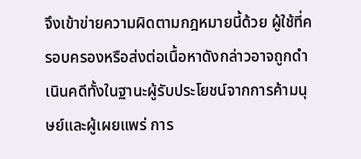จึงเข้าข่ายความผิดตามกฎหมายนี้ด้วย ผู้ใช้ที่ครอบครองหรือส่งต่อเนื้อหาดังกล่าวอาจถูกดำเนินคดีทั้งในฐานะผู้รับประโยชน์จากการค้ามนุษย์และผู้เผยแพร่ การ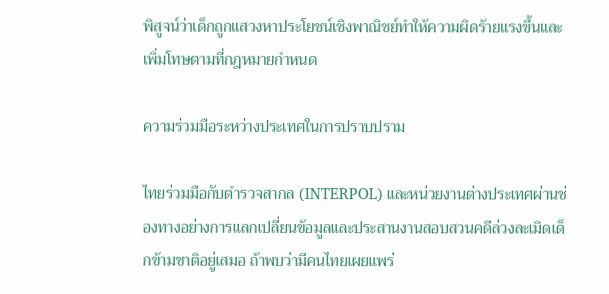พิสูจน์ว่าเด็กถูกแสวงหาประโยชน์เชิงพาณิชย์ทำให้ความผิดร้ายแรงขึ้นและเพิ่มโทษตามที่กฎหมายกำหนด

ความร่วมมือระหว่างประเทศในการปราบปราม

ไทยร่วมมือกับตำรวจสากล (INTERPOL) และหน่วยงานต่างประเทศผ่านช่องทางอย่างการแลกเปลี่ยนข้อมูลและประสานงานสอบสวนคดีล่วงละเมิดเด็กข้ามชาติอยู่เสมอ ถ้าพบว่ามีคนไทยเผยแพร่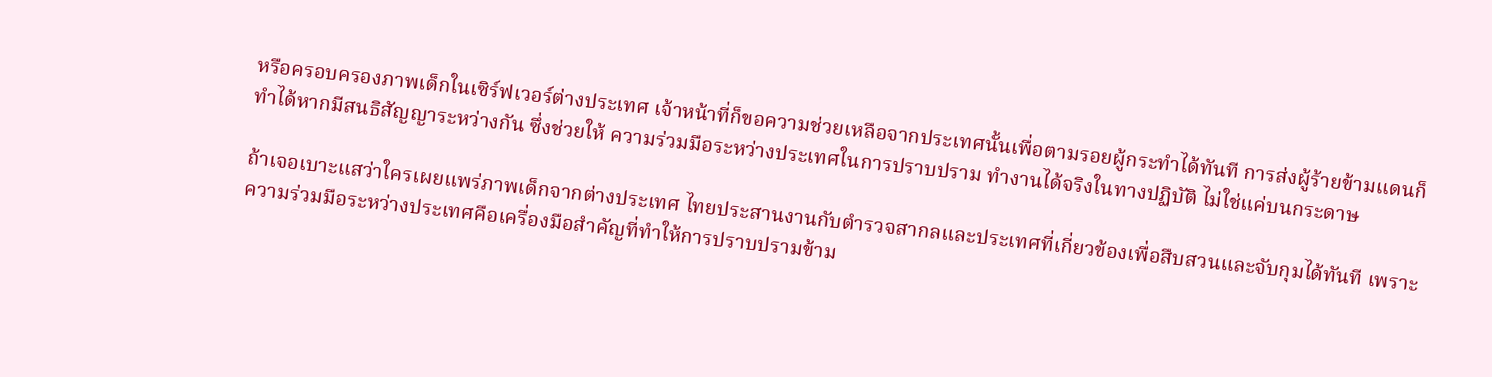หรือครอบครองภาพเด็กในเซิร์ฟเวอร์ต่างประเทศ เจ้าหน้าที่ก็ขอความช่วยเหลือจากประเทศนั้นเพื่อตามรอยผู้กระทำได้ทันที การส่งผู้ร้ายข้ามแดนก็ทำได้หากมีสนธิสัญญาระหว่างกัน ซึ่งช่วยให้ ความร่วมมือระหว่างประเทศในการปราบปราม ทำงานได้จริงในทางปฏิบัติ ไม่ใช่แค่บนกระดาษ

ถ้าเจอเบาะแสว่าใครเผยแพร่ภาพเด็กจากต่างประเทศ ไทยประสานงานกับตำรวจสากลและประเทศที่เกี่ยวข้องเพื่อสืบสวนและจับกุมได้ทันที เพราะความร่วมมือระหว่างประเทศคือเครื่องมือสำคัญที่ทำให้การปราบปรามข้าม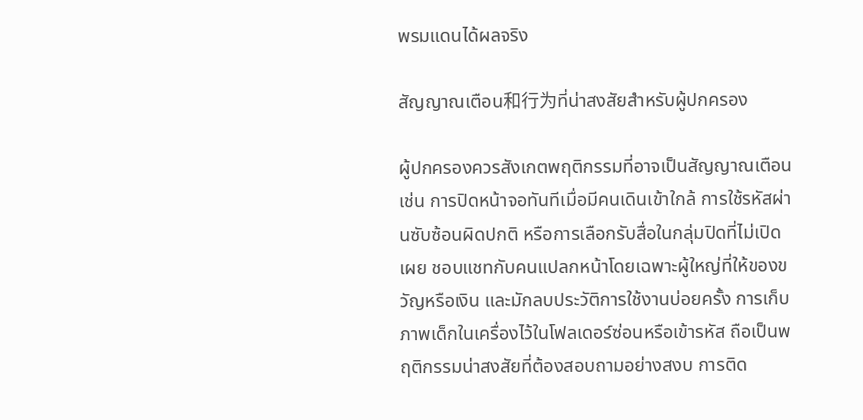พรมแดนได้ผลจริง

สัญญาณเตือน和行为ที่น่าสงสัยสำหรับผู้ปกครอง

ผู้ปกครองควรสังเกตพฤติกรรมที่อาจเป็นสัญญาณเตือน เช่น การปิดหน้าจอทันทีเมื่อมีคนเดินเข้าใกล้ การใช้รหัสผ่านซับซ้อนผิดปกติ หรือการเลือกรับสื่อในกลุ่มปิดที่ไม่เปิดเผย ชอบแชทกับคนแปลกหน้าโดยเฉพาะผู้ใหญ่ที่ให้ของขวัญหรือเงิน และมักลบประวัติการใช้งานบ่อยครั้ง การเก็บภาพเด็กในเครื่องไว้ในโฟลเดอร์ซ่อนหรือเข้ารหัส ถือเป็นพฤติกรรมน่าสงสัยที่ต้องสอบถามอย่างสงบ การติด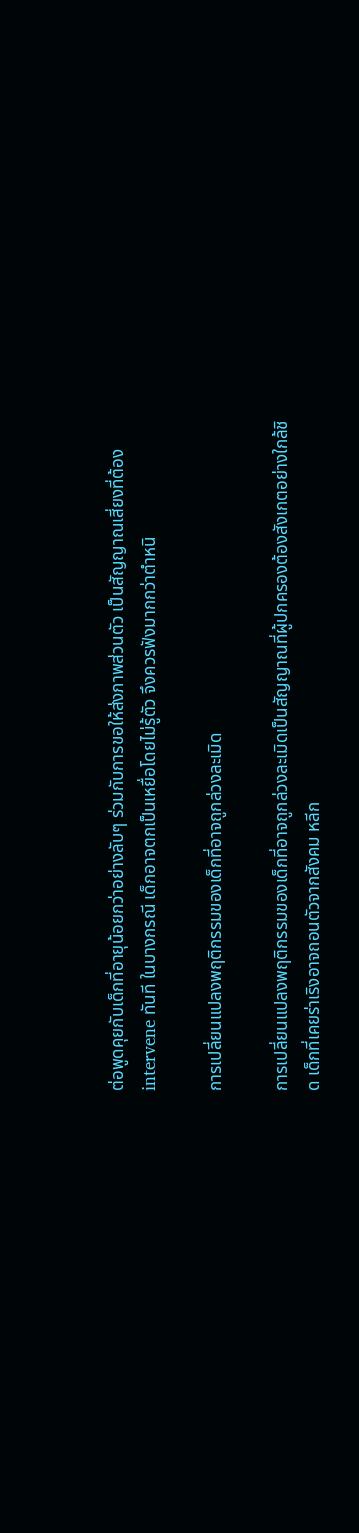ต่อพูดคุยกับเด็กที่อายุน้อยกว่าอย่างลับๆ ร่วมกับการขอให้ส่งภาพส่วนตัว เป็นสัญญาณเสี่ยงที่ต้อง intervene ทันที ในบางกรณี เด็กอาจตกเป็นเหยื่อโดยไม่รู้ตัว จึงควรฟังมากกว่าตำหนิ

การเปลี่ยนแปลงพฤติกรรมของเด็กที่อาจถูกล่วงละเมิด

การเปลี่ยนแปลงพฤติกรรมของเด็กที่อาจถูกล่วงละเมิดเป็นสัญญาณที่ผู้ปกครองต้องสังเกตอย่างใกล้ชิด เด็กที่เคยร่าเริงอาจถอนตัวจากสังคม หลีก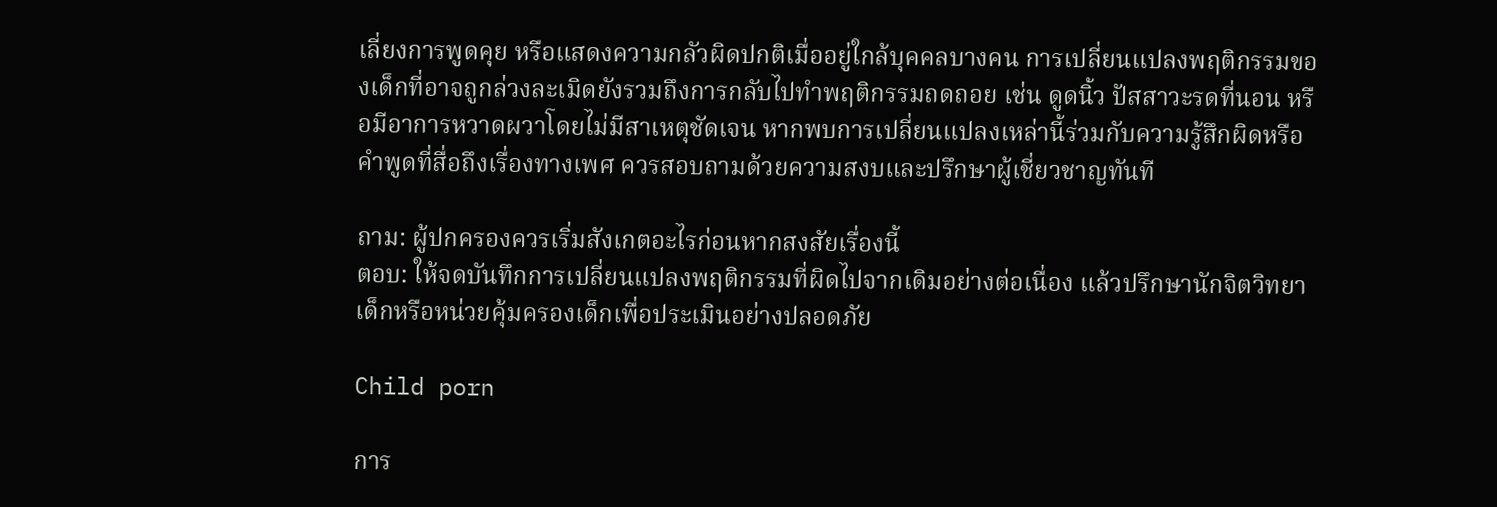เลี่ยงการพูดคุย หรือแสดงความกลัวผิดปกติเมื่ออยู่ใกล้บุคคลบางคน การเปลี่ยนแปลงพฤติกรรมของเด็กที่อาจถูกล่วงละเมิดยังรวมถึงการกลับไปทำพฤติกรรมถดถอย เช่น ดูดนิ้ว ปัสสาวะรดที่นอน หรือมีอาการหวาดผวาโดยไม่มีสาเหตุชัดเจน หากพบการเปลี่ยนแปลงเหล่านี้ร่วมกับความรู้สึกผิดหรือคำพูดที่สื่อถึงเรื่องทางเพศ ควรสอบถามด้วยความสงบและปรึกษาผู้เชี่ยวชาญทันที

ถาม: ผู้ปกครองควรเริ่มสังเกตอะไรก่อนหากสงสัยเรื่องนี้
ตอบ: ให้จดบันทึกการเปลี่ยนแปลงพฤติกรรมที่ผิดไปจากเดิมอย่างต่อเนื่อง แล้วปรึกษานักจิตวิทยาเด็กหรือหน่วยคุ้มครองเด็กเพื่อประเมินอย่างปลอดภัย

Child porn

การ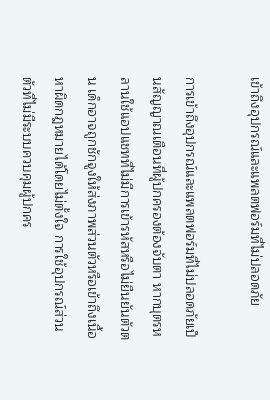เข้าถึงอุปกรณ์และแพลตฟอร์มที่ไม่ปลอดภัย

การเข้าถึงอุปกรณ์และแพลตฟอร์มที่ไม่ปลอดภัยเป็นสัญญาณเตือนที่ผู้ปกครองต้องจับตา หากบุตรหลานใช้แอปแชทที่ไม่มีการเข้ารหัสหรือไม่ยืนยันตัวตน เด็กอาจถูกชักจูงให้ส่งภาพส่วนตัวหรือเข้าถึงเนื้อหาผิดกฎหมายได้โดยไม่ตั้งใจ การใช้อุปกรณ์ส่วนตัวที่ไม่มีระบบควบคุมผู้ปกคร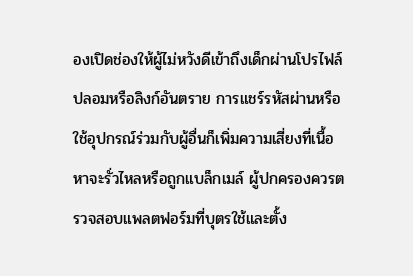องเปิดช่องให้ผู้ไม่หวังดีเข้าถึงเด็กผ่านโปรไฟล์ปลอมหรือลิงก์อันตราย การแชร์รหัสผ่านหรือใช้อุปกรณ์ร่วมกับผู้อื่นก็เพิ่มความเสี่ยงที่เนื้อหาจะรั่วไหลหรือถูกแบล็กเมล์ ผู้ปกครองควรตรวจสอบแพลตฟอร์มที่บุตรใช้และตั้ง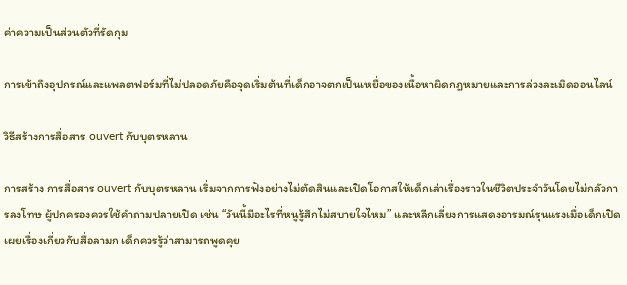ค่าความเป็นส่วนตัวที่รัดกุม

การเข้าถึงอุปกรณ์และแพลตฟอร์มที่ไม่ปลอดภัยคือจุดเริ่มต้นที่เด็กอาจตกเป็นเหยื่อของเนื้อหาผิดกฎหมายและการล่วงละเมิดออนไลน์

วิธีสร้างการสื่อสาร ouvert กับบุตรหลาน

การสร้าง การสื่อสาร ouvert กับบุตรหลาน เริ่มจากการฟังอย่างไม่ตัดสินและเปิดโอกาสให้เด็กเล่าเรื่องราวในชีวิตประจำวันโดยไม่กลัวการลงโทษ ผู้ปกครองควรใช้คำถามปลายเปิด เช่น “วันนี้มีอะไรที่หนูรู้สึกไม่สบายใจไหม” และหลีกเลี่ยงการแสดงอารมณ์รุนแรงเมื่อเด็กเปิดเผยเรื่องเกี่ยวกับสื่อลามก เด็กควรรู้ว่าสามารถพูดคุย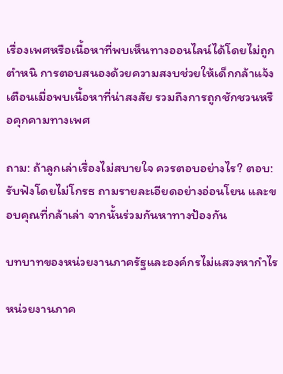เรื่องเพศหรือเนื้อหาที่พบเห็นทางออนไลน์ได้โดยไม่ถูกตำหนิ การตอบสนองด้วยความสงบช่วยให้เด็กกล้าแจ้งเตือนเมื่อพบเนื้อหาที่น่าสงสัย รวมถึงการถูกชักชวนหรือคุกคามทางเพศ

ถาม: ถ้าลูกเล่าเรื่องไม่สบายใจ ควรตอบอย่างไร? ตอบ: รับฟังโดยไม่โกรธ ถามรายละเอียดอย่างอ่อนโยน และขอบคุณที่กล้าเล่า จากนั้นร่วมกันหาทางป้องกัน

บทบาทของหน่วยงานภาครัฐและองค์กรไม่แสวงหากำไร

หน่วยงานภาค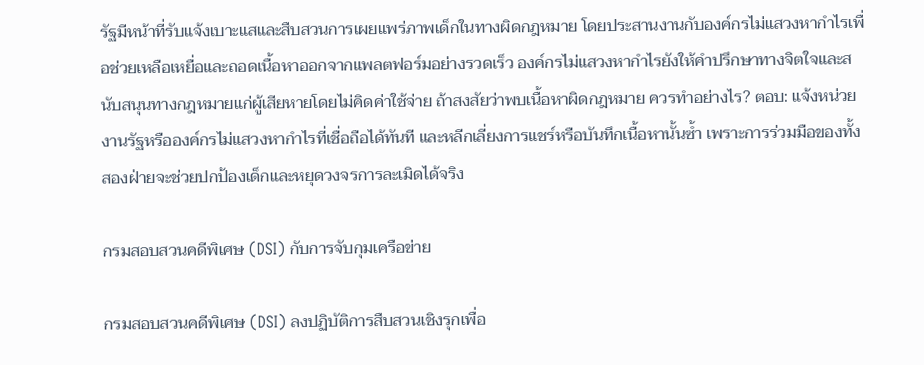รัฐมีหน้าที่รับแจ้งเบาะแสและสืบสวนการเผยแพร่ภาพเด็กในทางผิดกฎหมาย โดยประสานงานกับองค์กรไม่แสวงหากำไรเพื่อช่วยเหลือเหยื่อและถอดเนื้อหาออกจากแพลตฟอร์มอย่างรวดเร็ว องค์กรไม่แสวงหากำไรยังให้คำปรึกษาทางจิตใจและสนับสนุนทางกฎหมายแก่ผู้เสียหายโดยไม่คิดค่าใช้จ่าย ถ้าสงสัยว่าพบเนื้อหาผิดกฎหมาย ควรทำอย่างไร? ตอบ: แจ้งหน่วยงานรัฐหรือองค์กรไม่แสวงหากำไรที่เชื่อถือได้ทันที และหลีกเลี่ยงการแชร์หรือบันทึกเนื้อหานั้นซ้ำ เพราะการร่วมมือของทั้งสองฝ่ายจะช่วยปกป้องเด็กและหยุดวงจรการละเมิดได้จริง

กรมสอบสวนคดีพิเศษ (DSI) กับการจับกุมเครือข่าย

กรมสอบสวนคดีพิเศษ (DSI) ลงปฏิบัติการสืบสวนเชิงรุกเพื่อ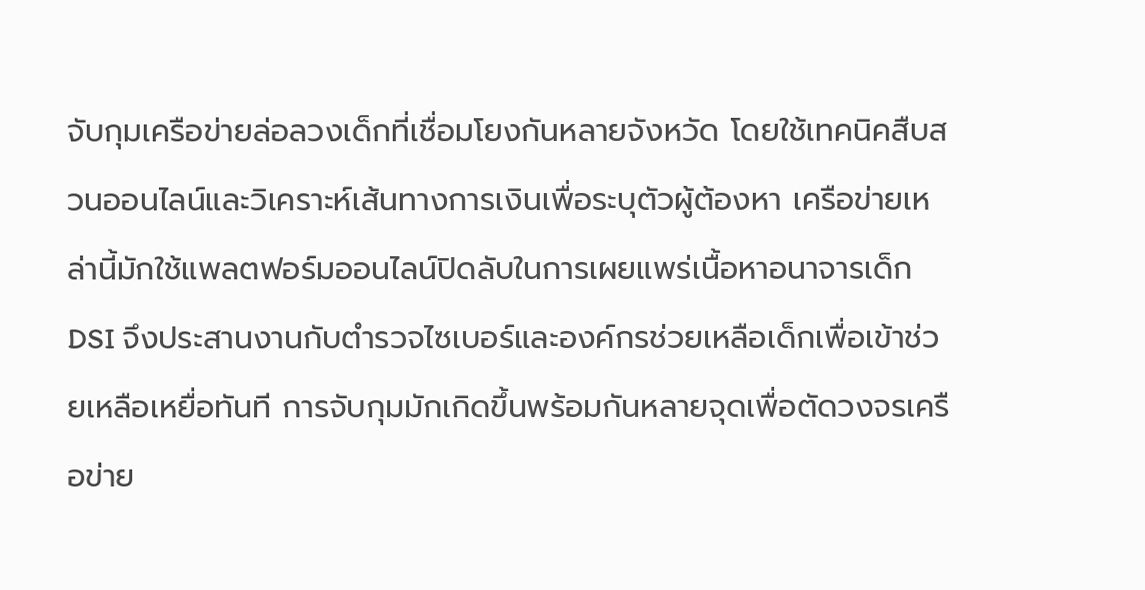จับกุมเครือข่ายล่อลวงเด็กที่เชื่อมโยงกันหลายจังหวัด โดยใช้เทคนิคสืบสวนออนไลน์และวิเคราะห์เส้นทางการเงินเพื่อระบุตัวผู้ต้องหา เครือข่ายเหล่านี้มักใช้แพลตฟอร์มออนไลน์ปิดลับในการเผยแพร่เนื้อหาอนาจารเด็ก DSI จึงประสานงานกับตำรวจไซเบอร์และองค์กรช่วยเหลือเด็กเพื่อเข้าช่วยเหลือเหยื่อทันที การจับกุมมักเกิดขึ้นพร้อมกันหลายจุดเพื่อตัดวงจรเครือข่าย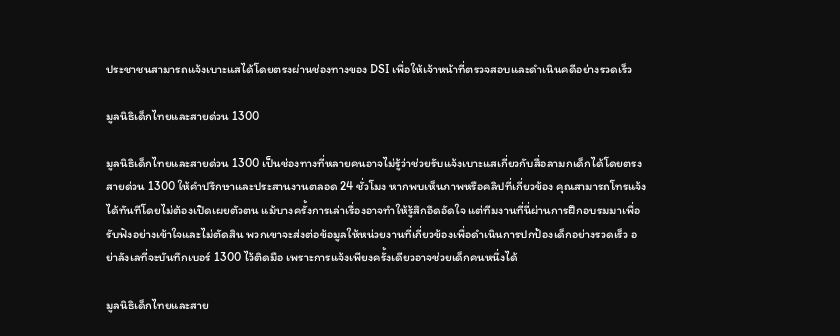ประชาชนสามารถแจ้งเบาะแสได้โดยตรงผ่านช่องทางของ DSI เพื่อให้เจ้าหน้าที่ตรวจสอบและดำเนินคดีอย่างรวดเร็ว

มูลนิธิเด็กไทยและสายด่วน 1300

มูลนิธิเด็กไทยและสายด่วน 1300 เป็นช่องทางที่หลายคนอาจไม่รู้ว่าช่วยรับแจ้งเบาะแสเกี่ยวกับสื่อลามกเด็กได้โดยตรง สายด่วน 1300 ให้คำปรึกษาและประสานงานตลอด 24 ชั่วโมง หากพบเห็นภาพหรือคลิปที่เกี่ยวข้อง คุณสามารถโทรแจ้งได้ทันทีโดยไม่ต้องเปิดเผยตัวตน แม้บางครั้งการเล่าเรื่องอาจทำให้รู้สึกอึดอัดใจ แต่ทีมงานที่นี่ผ่านการฝึกอบรมมาเพื่อรับฟังอย่างเข้าใจและไม่ตัดสิน พวกเขาจะส่งต่อข้อมูลให้หน่วยงานที่เกี่ยวข้องเพื่อดำเนินการปกป้องเด็กอย่างรวดเร็ว อย่าลังเลที่จะบันทึกเบอร์ 1300 ไว้ติดมือ เพราะการแจ้งเพียงครั้งเดียวอาจช่วยเด็กคนหนึ่งได้

มูลนิธิเด็กไทยและสาย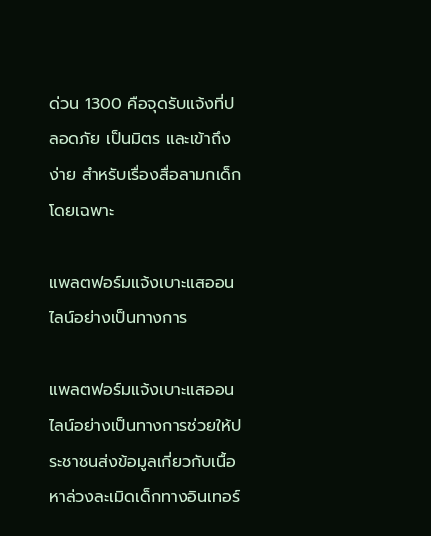ด่วน 1300 คือจุดรับแจ้งที่ปลอดภัย เป็นมิตร และเข้าถึงง่าย สำหรับเรื่องสื่อลามกเด็กโดยเฉพาะ

แพลตฟอร์มแจ้งเบาะแสออนไลน์อย่างเป็นทางการ

แพลตฟอร์มแจ้งเบาะแสออนไลน์อย่างเป็นทางการช่วยให้ประชาชนส่งข้อมูลเกี่ยวกับเนื้อหาล่วงละเมิดเด็กทางอินเทอร์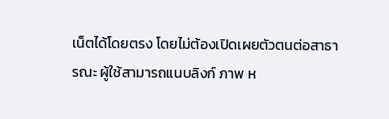เน็ตได้โดยตรง โดยไม่ต้องเปิดเผยตัวตนต่อสาธารณะ ผู้ใช้สามารถแนบลิงก์ ภาพ ห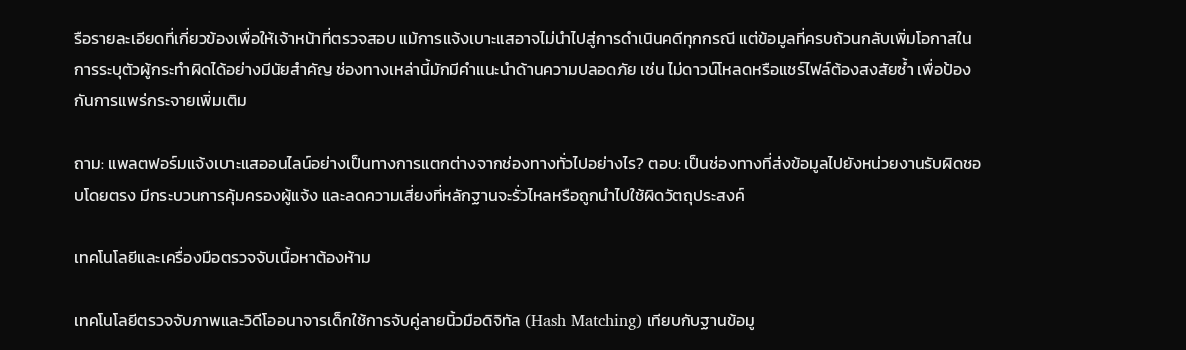รือรายละเอียดที่เกี่ยวข้องเพื่อให้เจ้าหน้าที่ตรวจสอบ แม้การแจ้งเบาะแสอาจไม่นำไปสู่การดำเนินคดีทุกกรณี แต่ข้อมูลที่ครบถ้วนกลับเพิ่มโอกาสในการระบุตัวผู้กระทำผิดได้อย่างมีนัยสำคัญ ช่องทางเหล่านี้มักมีคำแนะนำด้านความปลอดภัย เช่น ไม่ดาวน์โหลดหรือแชร์ไฟล์ต้องสงสัยซ้ำ เพื่อป้องกันการแพร่กระจายเพิ่มเติม

ถาม: แพลตฟอร์มแจ้งเบาะแสออนไลน์อย่างเป็นทางการแตกต่างจากช่องทางทั่วไปอย่างไร? ตอบ: เป็นช่องทางที่ส่งข้อมูลไปยังหน่วยงานรับผิดชอบโดยตรง มีกระบวนการคุ้มครองผู้แจ้ง และลดความเสี่ยงที่หลักฐานจะรั่วไหลหรือถูกนำไปใช้ผิดวัตถุประสงค์

เทคโนโลยีและเครื่องมือตรวจจับเนื้อหาต้องห้าม

เทคโนโลยีตรวจจับภาพและวิดีโออนาจารเด็กใช้การจับคู่ลายนิ้วมือดิจิทัล (Hash Matching) เทียบกับฐานข้อมู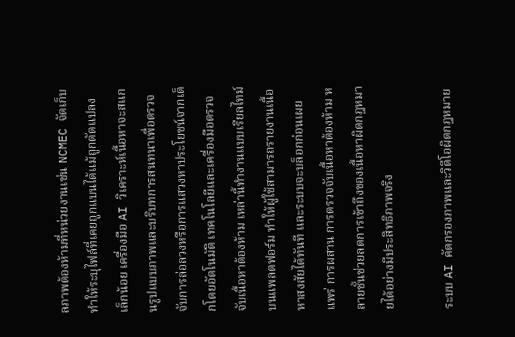ลภาพต้องห้ามที่หน่วยงานเช่น NCMEC จัดเก็บ ทำให้ระบุไฟล์ที่เคยถูกแบนได้แม้ถูกดัดแปลงเล็กน้อย เครื่องมือ AI วิเคราะห์เนื้อหาจะสแกนรูปแบบภาพและบริบทการสนทนาเพื่อตรวจจับการล่อลวงหรือการแสวงหาประโยชน์จากเด็กโดยอัตโนมัติ เทคโนโลยีและเครื่องมือตรวจจับเนื้อหาต้องห้าม เหล่านี้ทำงานแบบเรียลไทม์บนแพลตฟอร์ม ทำให้ผู้ใช้สามารถรายงานเนื้อหาสงสัยได้ทันที และระบบจะบล็อกก่อนเผยแพร่ การผสาน การตรวจจับเนื้อหาต้องห้าม หลายชั้นช่วยลดการเข้าถึงของเนื้อหาผิดกฎหมายได้อย่างมีประสิทธิภาพจริง

ระบบ AI คัดกรองภาพและวิดีโอผิดกฎหมาย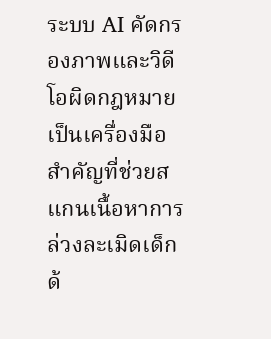ระบบ AI คัดกรองภาพและวิดีโอผิดกฎหมายเป็นเครื่องมือสำคัญที่ช่วยสแกนเนื้อหาการล่วงละเมิดเด็กด้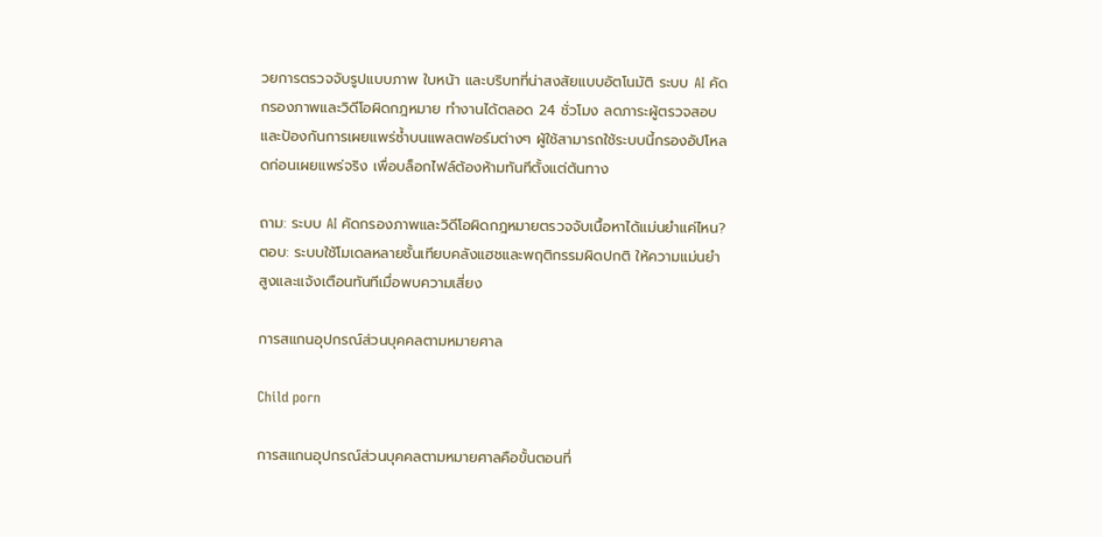วยการตรวจจับรูปแบบภาพ ใบหน้า และบริบทที่น่าสงสัยแบบอัตโนมัติ ระบบ AI คัดกรองภาพและวิดีโอผิดกฎหมาย ทำงานได้ตลอด 24 ชั่วโมง ลดภาระผู้ตรวจสอบและป้องกันการเผยแพร่ซ้ำบนแพลตฟอร์มต่างๆ ผู้ใช้สามารถใช้ระบบนี้กรองอัปโหลดก่อนเผยแพร่จริง เพื่อบล็อกไฟล์ต้องห้ามทันทีตั้งแต่ต้นทาง

ถาม: ระบบ AI คัดกรองภาพและวิดีโอผิดกฎหมายตรวจจับเนื้อหาได้แม่นยำแค่ไหน?
ตอบ: ระบบใช้โมเดลหลายชั้นเทียบคลังแฮชและพฤติกรรมผิดปกติ ให้ความแม่นยำสูงและแจ้งเตือนทันทีเมื่อพบความเสี่ยง

การสแกนอุปกรณ์ส่วนบุคคลตามหมายศาล

Child porn

การสแกนอุปกรณ์ส่วนบุคคลตามหมายศาลคือขั้นตอนที่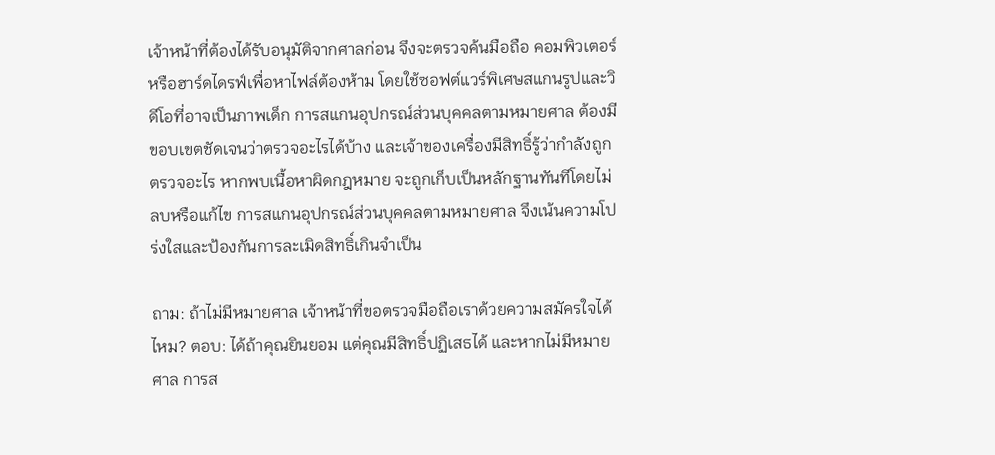เจ้าหน้าที่ต้องได้รับอนุมัติจากศาลก่อน จึงจะตรวจค้นมือถือ คอมพิวเตอร์ หรือฮาร์ดไดรฟ์เพื่อหาไฟล์ต้องห้าม โดยใช้ซอฟต์แวร์พิเศษสแกนรูปและวิดีโอที่อาจเป็นภาพเด็ก การสแกนอุปกรณ์ส่วนบุคคลตามหมายศาล ต้องมีขอบเขตชัดเจนว่าตรวจอะไรได้บ้าง และเจ้าของเครื่องมีสิทธิ์รู้ว่ากำลังถูกตรวจอะไร หากพบเนื้อหาผิดกฎหมาย จะถูกเก็บเป็นหลักฐานทันทีโดยไม่ลบหรือแก้ไข การสแกนอุปกรณ์ส่วนบุคคลตามหมายศาล จึงเน้นความโปร่งใสและป้องกันการละเมิดสิทธิ์เกินจำเป็น

ถาม: ถ้าไม่มีหมายศาล เจ้าหน้าที่ขอตรวจมือถือเราด้วยความสมัครใจได้ไหม? ตอบ: ได้ถ้าคุณยินยอม แต่คุณมีสิทธิ์ปฏิเสธได้ และหากไม่มีหมายศาล การส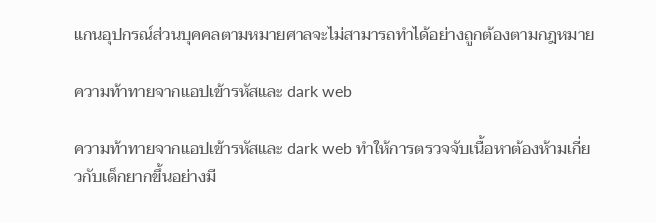แกนอุปกรณ์ส่วนบุคคลตามหมายศาลจะไม่สามารถทำได้อย่างถูกต้องตามกฎหมาย

ความท้าทายจากแอปเข้ารหัสและ dark web

ความท้าทายจากแอปเข้ารหัสและ dark web ทำให้การตรวจจับเนื้อหาต้องห้ามเกี่ยวกับเด็กยากขึ้นอย่างมี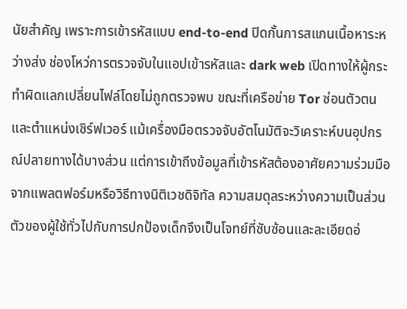นัยสำคัญ เพราะการเข้ารหัสแบบ end-to-end ปิดกั้นการสแกนเนื้อหาระหว่างส่ง ช่องโหว่การตรวจจับในแอปเข้ารหัสและ dark web เปิดทางให้ผู้กระทำผิดแลกเปลี่ยนไฟล์โดยไม่ถูกตรวจพบ ขณะที่เครือข่าย Tor ซ่อนตัวตนและตำแหน่งเซิร์ฟเวอร์ แม้เครื่องมือตรวจจับอัตโนมัติจะวิเคราะห์บนอุปกรณ์ปลายทางได้บางส่วน แต่การเข้าถึงข้อมูลที่เข้ารหัสต้องอาศัยความร่วมมือจากแพลตฟอร์มหรือวิธีทางนิติเวชดิจิทัล ความสมดุลระหว่างความเป็นส่วนตัวของผู้ใช้ทั่วไปกับการปกป้องเด็กจึงเป็นโจทย์ที่ซับซ้อนและละเอียดอ่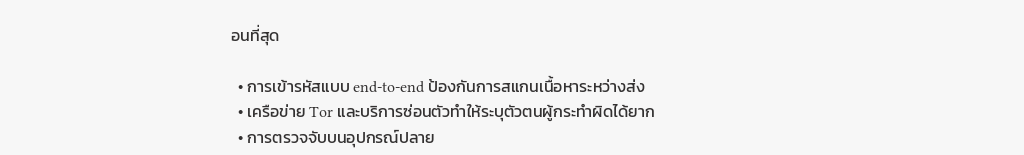อนที่สุด

  • การเข้ารหัสแบบ end-to-end ป้องกันการสแกนเนื้อหาระหว่างส่ง
  • เครือข่าย Tor และบริการซ่อนตัวทำให้ระบุตัวตนผู้กระทำผิดได้ยาก
  • การตรวจจับบนอุปกรณ์ปลาย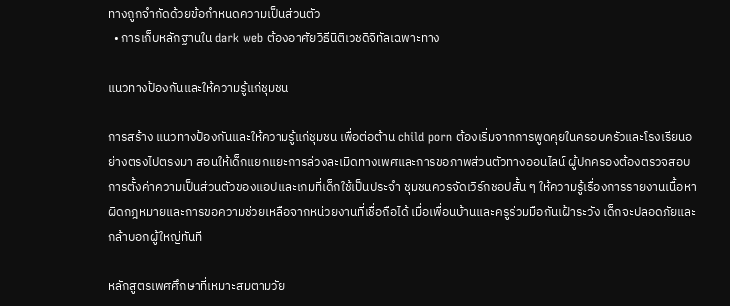ทางถูกจำกัดด้วยข้อกำหนดความเป็นส่วนตัว
  • การเก็บหลักฐานใน dark web ต้องอาศัยวิธีนิติเวชดิจิทัลเฉพาะทาง

แนวทางป้องกันและให้ความรู้แก่ชุมชน

การสร้าง แนวทางป้องกันและให้ความรู้แก่ชุมชน เพื่อต่อต้าน child porn ต้องเริ่มจากการพูดคุยในครอบครัวและโรงเรียนอย่างตรงไปตรงมา สอนให้เด็กแยกแยะการล่วงละเมิดทางเพศและการขอภาพส่วนตัวทางออนไลน์ ผู้ปกครองต้องตรวจสอบการตั้งค่าความเป็นส่วนตัวของแอปและเกมที่เด็กใช้เป็นประจำ ชุมชนควรจัดเวิร์กชอปสั้น ๆ ให้ความรู้เรื่องการรายงานเนื้อหาผิดกฎหมายและการขอความช่วยเหลือจากหน่วยงานที่เชื่อถือได้ เมื่อเพื่อนบ้านและครูร่วมมือกันเฝ้าระวัง เด็กจะปลอดภัยและกล้าบอกผู้ใหญ่ทันที

หลักสูตรเพศศึกษาที่เหมาะสมตามวัย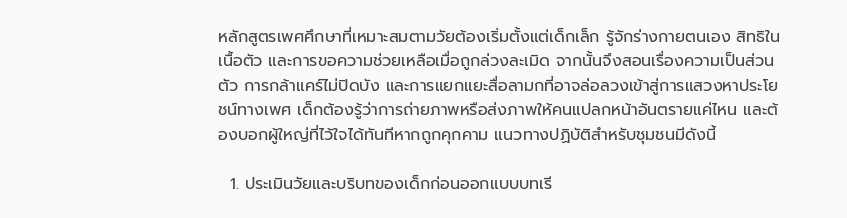หลักสูตรเพศศึกษาที่เหมาะสมตามวัยต้องเริ่มตั้งแต่เด็กเล็ก รู้จักร่างกายตนเอง สิทธิในเนื้อตัว และการขอความช่วยเหลือเมื่อถูกล่วงละเมิด จากนั้นจึงสอนเรื่องความเป็นส่วนตัว การกล้าแคร์ไม่ปิดบัง และการแยกแยะสื่อลามกที่อาจล่อลวงเข้าสู่การแสวงหาประโยชน์ทางเพศ เด็กต้องรู้ว่าการถ่ายภาพหรือส่งภาพให้คนแปลกหน้าอันตรายแค่ไหน และต้องบอกผู้ใหญ่ที่ไว้ใจได้ทันทีหากถูกคุกคาม แนวทางปฏิบัติสำหรับชุมชนมีดังนี้

  1. ประเมินวัยและบริบทของเด็กก่อนออกแบบบทเรี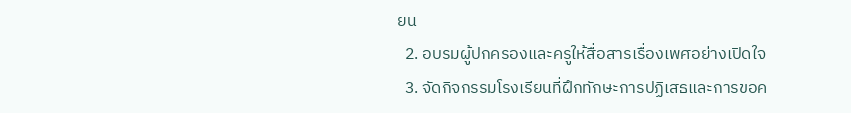ยน
  2. อบรมผู้ปกครองและครูให้สื่อสารเรื่องเพศอย่างเปิดใจ
  3. จัดกิจกรรมโรงเรียนที่ฝึกทักษะการปฏิเสธและการขอค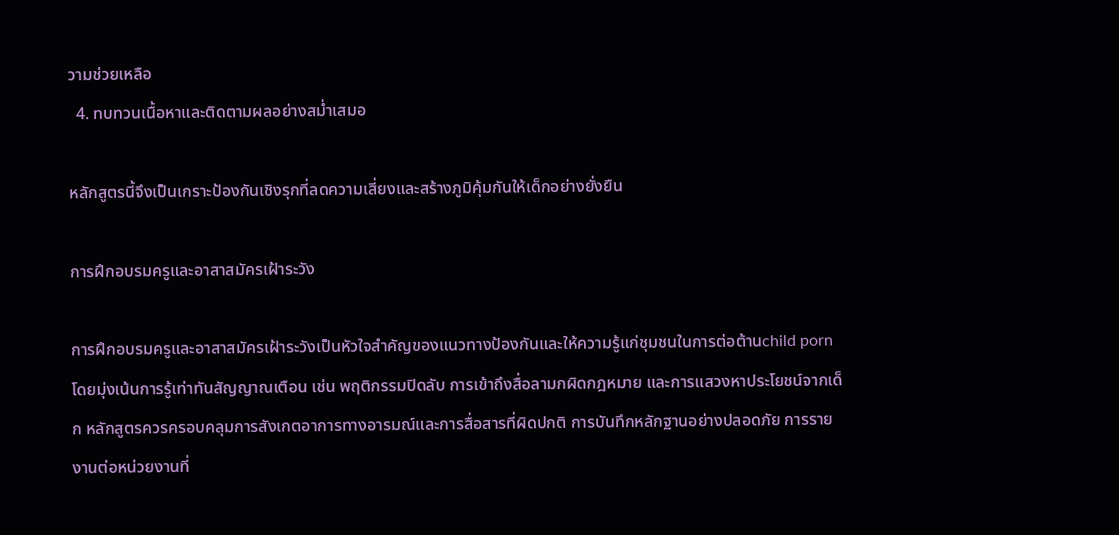วามช่วยเหลือ
  4. ทบทวนเนื้อหาและติดตามผลอย่างสม่ำเสมอ

หลักสูตรนี้จึงเป็นเกราะป้องกันเชิงรุกที่ลดความเสี่ยงและสร้างภูมิคุ้มกันให้เด็กอย่างยั่งยืน

การฝึกอบรมครูและอาสาสมัครเฝ้าระวัง

การฝึกอบรมครูและอาสาสมัครเฝ้าระวังเป็นหัวใจสำคัญของแนวทางป้องกันและให้ความรู้แก่ชุมชนในการต่อต้านchild porn โดยมุ่งเน้นการรู้เท่าทันสัญญาณเตือน เช่น พฤติกรรมปิดลับ การเข้าถึงสื่อลามกผิดกฎหมาย และการแสวงหาประโยชน์จากเด็ก หลักสูตรควรครอบคลุมการสังเกตอาการทางอารมณ์และการสื่อสารที่ผิดปกติ การบันทึกหลักฐานอย่างปลอดภัย การรายงานต่อหน่วยงานที่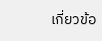เกี่ยวข้อ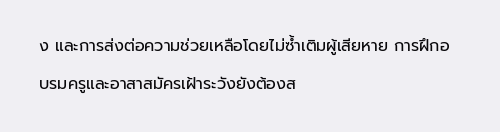ง และการส่งต่อความช่วยเหลือโดยไม่ซ้ำเติมผู้เสียหาย การฝึกอบรมครูและอาสาสมัครเฝ้าระวังยังต้องส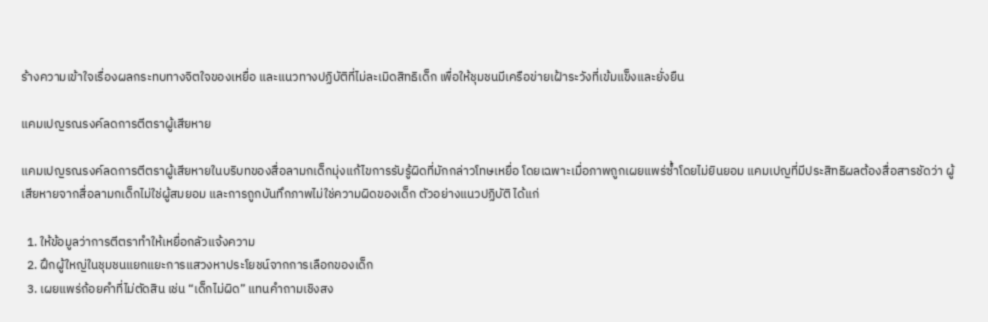ร้างความเข้าใจเรื่องผลกระทบทางจิตใจของเหยื่อ และแนวทางปฏิบัติที่ไม่ละเมิดสิทธิเด็ก เพื่อให้ชุมชนมีเครือข่ายเฝ้าระวังที่เข้มแข็งและยั่งยืน

แคมเปญรณรงค์ลดการตีตราผู้เสียหาย

แคมเปญรณรงค์ลดการตีตราผู้เสียหายในบริบทของสื่อลามกเด็กมุ่งแก้ไขการรับรู้ผิดที่มักกล่าวโทษเหยื่อ โดยเฉพาะเมื่อภาพถูกเผยแพร่ซ้ำโดยไม่ยินยอม แคมเปญที่มีประสิทธิผลต้องสื่อสารชัดว่า ผู้เสียหายจากสื่อลามกเด็กไม่ใช่ผู้สมยอม และการถูกบันทึกภาพไม่ใช่ความผิดของเด็ก ตัวอย่างแนวปฏิบัติ ได้แก่

  1. ให้ข้อมูลว่าการตีตราทำให้เหยื่อกลัวแจ้งความ
  2. ฝึกผู้ใหญ่ในชุมชนแยกแยะการแสวงหาประโยชน์จากการเลือกของเด็ก
  3. เผยแพร่ถ้อยคำที่ไม่ตัดสิน เช่น “เด็กไม่ผิด” แทนคำถามเชิงสง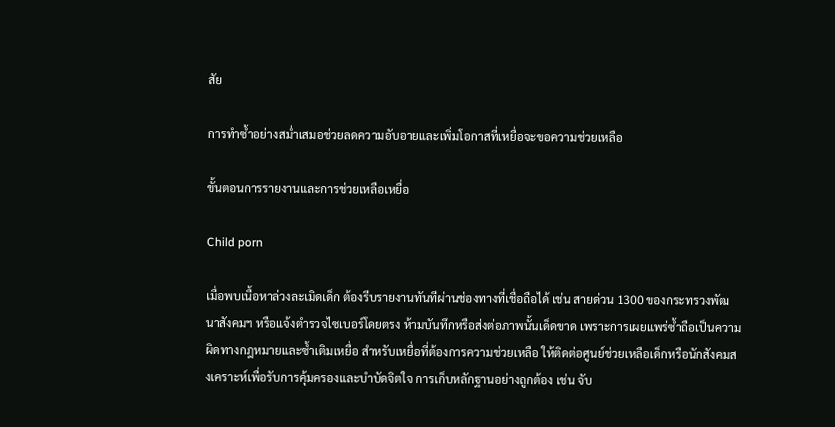สัย

การทำซ้ำอย่างสม่ำเสมอช่วยลดความอับอายและเพิ่มโอกาสที่เหยื่อจะขอความช่วยเหลือ

ขั้นตอนการรายงานและการช่วยเหลือเหยื่อ

Child porn

เมื่อพบเนื้อหาล่วงละเมิดเด็ก ต้องรีบรายงานทันทีผ่านช่องทางที่เชื่อถือได้ เช่น สายด่วน 1300 ของกระทรวงพัฒนาสังคมฯ หรือแจ้งตำรวจไซเบอร์โดยตรง ห้ามบันทึกหรือส่งต่อภาพนั้นเด็ดขาด เพราะการเผยแพร่ซ้ำถือเป็นความผิดทางกฎหมายและซ้ำเติมเหยื่อ สำหรับเหยื่อที่ต้องการความช่วยเหลือ ให้ติดต่อศูนย์ช่วยเหลือเด็กหรือนักสังคมสงเคราะห์เพื่อรับการคุ้มครองและบำบัดจิตใจ การเก็บหลักฐานอย่างถูกต้อง เช่น จับ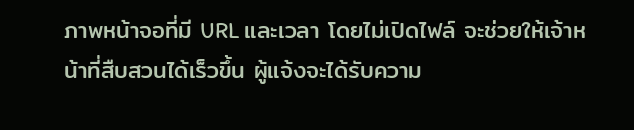ภาพหน้าจอที่มี URL และเวลา โดยไม่เปิดไฟล์ จะช่วยให้เจ้าหน้าที่สืบสวนได้เร็วขึ้น ผู้แจ้งจะได้รับความ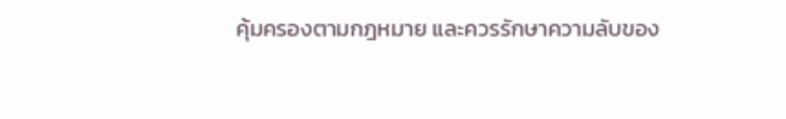คุ้มครองตามกฎหมาย และควรรักษาความลับของ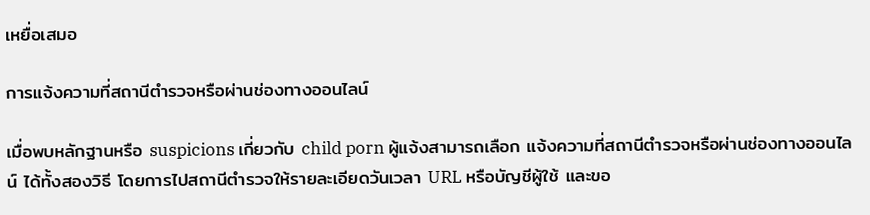เหยื่อเสมอ

การแจ้งความที่สถานีตำรวจหรือผ่านช่องทางออนไลน์

เมื่อพบหลักฐานหรือ suspicions เกี่ยวกับ child porn ผู้แจ้งสามารถเลือก แจ้งความที่สถานีตำรวจหรือผ่านช่องทางออนไลน์ ได้ทั้งสองวิธี โดยการไปสถานีตำรวจให้รายละเอียดวันเวลา URL หรือบัญชีผู้ใช้ และขอ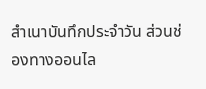สำเนาบันทึกประจำวัน ส่วนช่องทางออนไล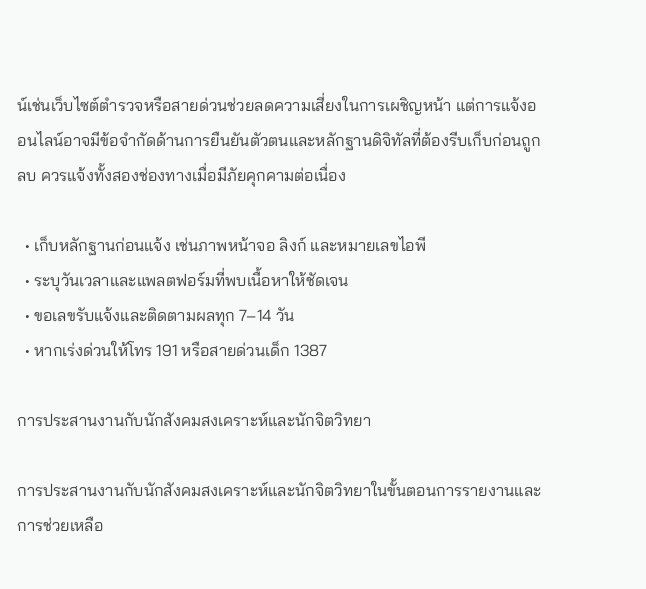น์เช่นเว็บไซต์ตำรวจหรือสายด่วนช่วยลดความเสี่ยงในการเผชิญหน้า แต่การแจ้งออนไลน์อาจมีข้อจำกัดด้านการยืนยันตัวตนและหลักฐานดิจิทัลที่ต้องรีบเก็บก่อนถูกลบ ควรแจ้งทั้งสองช่องทางเมื่อมีภัยคุกคามต่อเนื่อง

  • เก็บหลักฐานก่อนแจ้ง เช่นภาพหน้าจอ ลิงก์ และหมายเลขไอพี
  • ระบุวันเวลาและแพลตฟอร์มที่พบเนื้อหาให้ชัดเจน
  • ขอเลขรับแจ้งและติดตามผลทุก 7–14 วัน
  • หากเร่งด่วนให้โทร 191 หรือสายด่วนเด็ก 1387

การประสานงานกับนักสังคมสงเคราะห์และนักจิตวิทยา

การประสานงานกับนักสังคมสงเคราะห์และนักจิตวิทยาในขั้นตอนการรายงานและการช่วยเหลือ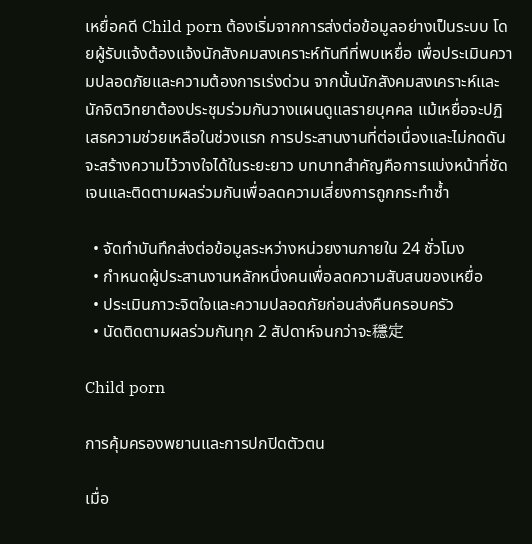เหยื่อคดี Child porn ต้องเริ่มจากการส่งต่อข้อมูลอย่างเป็นระบบ โดยผู้รับแจ้งต้องแจ้งนักสังคมสงเคราะห์ทันทีที่พบเหยื่อ เพื่อประเมินความปลอดภัยและความต้องการเร่งด่วน จากนั้นนักสังคมสงเคราะห์และนักจิตวิทยาต้องประชุมร่วมกันวางแผนดูแลรายบุคคล แม้เหยื่อจะปฏิเสธความช่วยเหลือในช่วงแรก การประสานงานที่ต่อเนื่องและไม่กดดันจะสร้างความไว้วางใจได้ในระยะยาว บทบาทสำคัญคือการแบ่งหน้าที่ชัดเจนและติดตามผลร่วมกันเพื่อลดความเสี่ยงการถูกกระทำซ้ำ

  • จัดทำบันทึกส่งต่อข้อมูลระหว่างหน่วยงานภายใน 24 ชั่วโมง
  • กำหนดผู้ประสานงานหลักหนึ่งคนเพื่อลดความสับสนของเหยื่อ
  • ประเมินภาวะจิตใจและความปลอดภัยก่อนส่งคืนครอบครัว
  • นัดติดตามผลร่วมกันทุก 2 สัปดาห์จนกว่าจะ穩定

Child porn

การคุ้มครองพยานและการปกปิดตัวตน

เมื่อ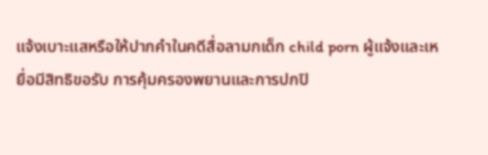แจ้งเบาะแสหรือให้ปากคำในคดีสื่อลามกเด็ก child porn ผู้แจ้งและเหยื่อมีสิทธิขอรับ การคุ้มครองพยานและการปกปิ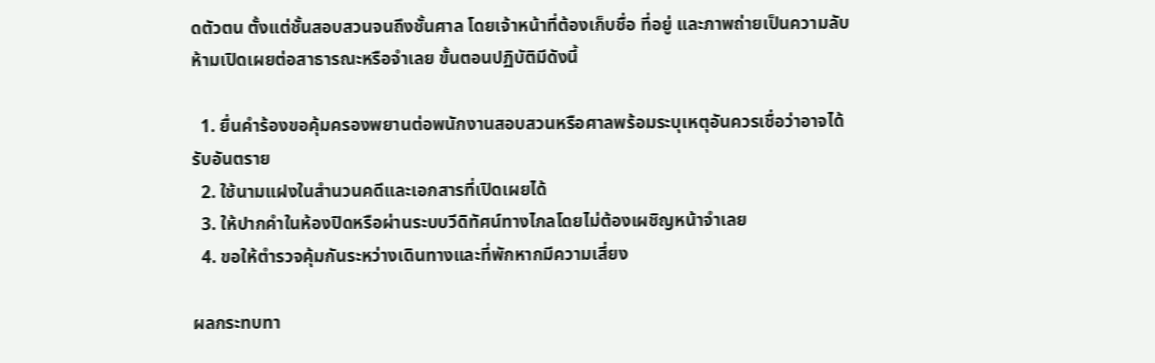ดตัวตน ตั้งแต่ชั้นสอบสวนจนถึงชั้นศาล โดยเจ้าหน้าที่ต้องเก็บชื่อ ที่อยู่ และภาพถ่ายเป็นความลับ ห้ามเปิดเผยต่อสาธารณะหรือจำเลย ขั้นตอนปฏิบัติมีดังนี้

  1. ยื่นคำร้องขอคุ้มครองพยานต่อพนักงานสอบสวนหรือศาลพร้อมระบุเหตุอันควรเชื่อว่าอาจได้รับอันตราย
  2. ใช้นามแฝงในสำนวนคดีและเอกสารที่เปิดเผยได้
  3. ให้ปากคำในห้องปิดหรือผ่านระบบวีดิทัศน์ทางไกลโดยไม่ต้องเผชิญหน้าจำเลย
  4. ขอให้ตำรวจคุ้มกันระหว่างเดินทางและที่พักหากมีความเสี่ยง

ผลกระทบทา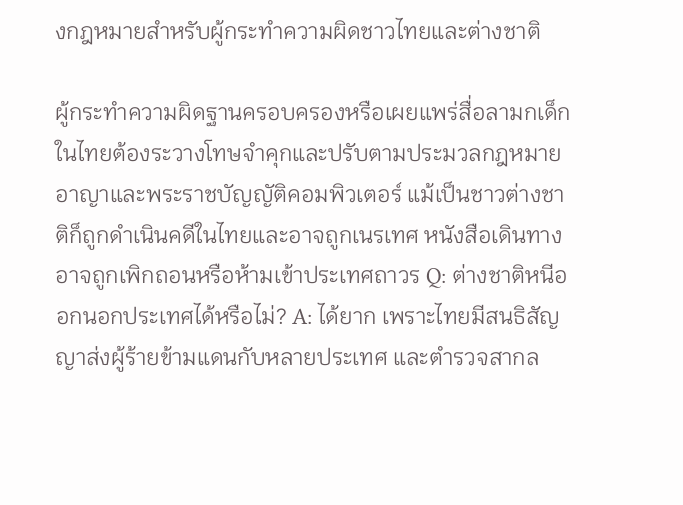งกฎหมายสำหรับผู้กระทำความผิดชาวไทยและต่างชาติ

ผู้กระทำความผิดฐานครอบครองหรือเผยแพร่สื่อลามกเด็กในไทยต้องระวางโทษจำคุกและปรับตามประมวลกฎหมายอาญาและพระราชบัญญัติคอมพิวเตอร์ แม้เป็นชาวต่างชาติก็ถูกดำเนินคดีในไทยและอาจถูกเนรเทศ หนังสือเดินทางอาจถูกเพิกถอนหรือห้ามเข้าประเทศถาวร Q: ต่างชาติหนีออกนอกประเทศได้หรือไม่? A: ได้ยาก เพราะไทยมีสนธิสัญญาส่งผู้ร้ายข้ามแดนกับหลายประเทศ และตำรวจสากล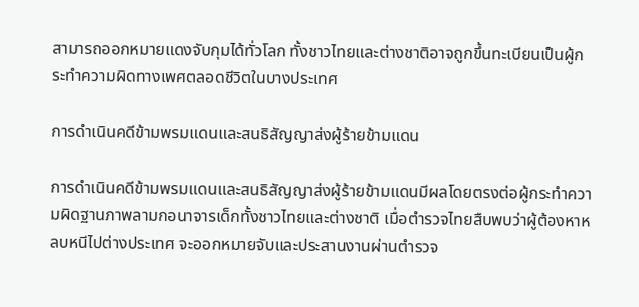สามารถออกหมายแดงจับกุมได้ทั่วโลก ทั้งชาวไทยและต่างชาติอาจถูกขึ้นทะเบียนเป็นผู้กระทำความผิดทางเพศตลอดชีวิตในบางประเทศ

การดำเนินคดีข้ามพรมแดนและสนธิสัญญาส่งผู้ร้ายข้ามแดน

การดำเนินคดีข้ามพรมแดนและสนธิสัญญาส่งผู้ร้ายข้ามแดนมีผลโดยตรงต่อผู้กระทำความผิดฐานภาพลามกอนาจารเด็กทั้งชาวไทยและต่างชาติ เมื่อตำรวจไทยสืบพบว่าผู้ต้องหาหลบหนีไปต่างประเทศ จะออกหมายจับและประสานงานผ่านตำรวจ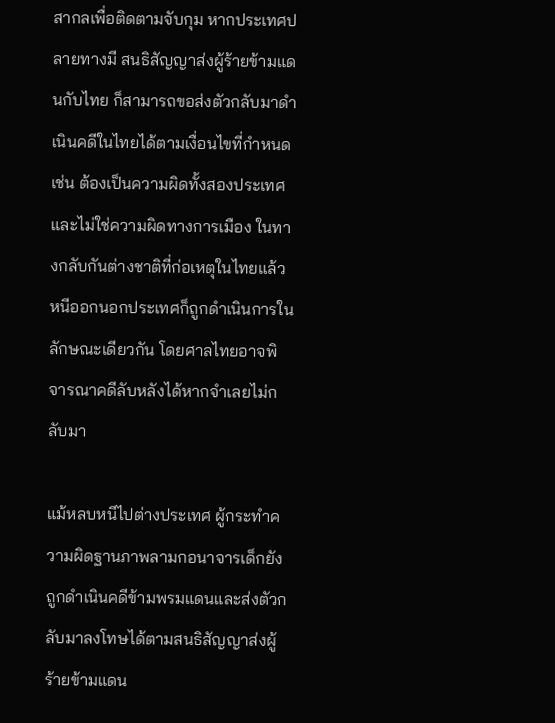สากลเพื่อติดตามจับกุม หากประเทศปลายทางมี สนธิสัญญาส่งผู้ร้ายข้ามแดนกับไทย ก็สามารถขอส่งตัวกลับมาดำเนินคดีในไทยได้ตามเงื่อนไขที่กำหนด เช่น ต้องเป็นความผิดทั้งสองประเทศและไม่ใช่ความผิดทางการเมือง ในทางกลับกันต่างชาติที่ก่อเหตุในไทยแล้วหนีออกนอกประเทศก็ถูกดำเนินการในลักษณะเดียวกัน โดยศาลไทยอาจพิจารณาคดีลับหลังได้หากจำเลยไม่กลับมา

แม้หลบหนีไปต่างประเทศ ผู้กระทำความผิดฐานภาพลามกอนาจารเด็กยังถูกดำเนินคดีข้ามพรมแดนและส่งตัวกลับมาลงโทษได้ตามสนธิสัญญาส่งผู้ร้ายข้ามแดน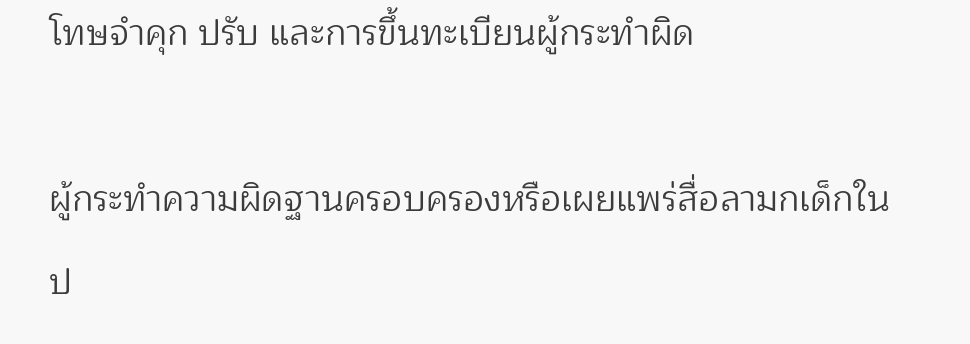โทษจำคุก ปรับ และการขึ้นทะเบียนผู้กระทำผิด

ผู้กระทำความผิดฐานครอบครองหรือเผยแพร่สื่อลามกเด็กในป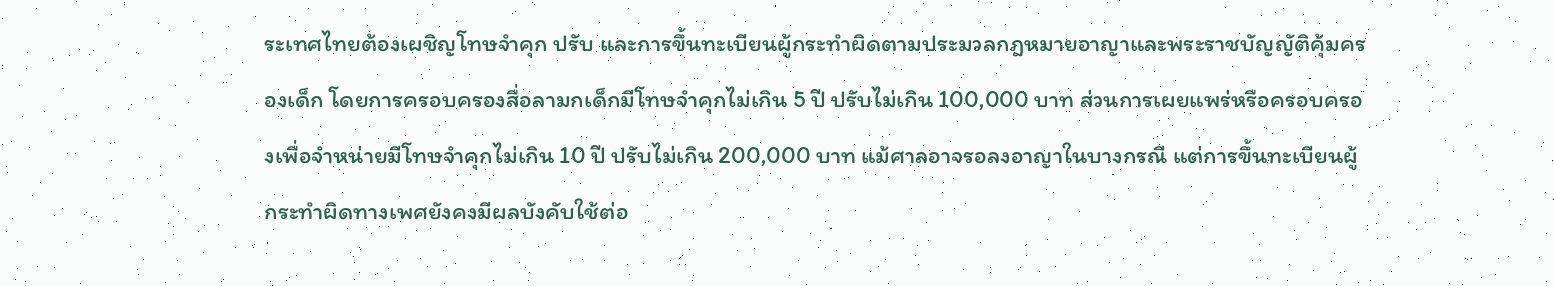ระเทศไทยต้องเผชิญโทษจำคุก ปรับ และการขึ้นทะเบียนผู้กระทำผิดตามประมวลกฎหมายอาญาและพระราชบัญญัติคุ้มครองเด็ก โดยการครอบครองสื่อลามกเด็กมีโทษจำคุกไม่เกิน 5 ปี ปรับไม่เกิน 100,000 บาท ส่วนการเผยแพร่หรือครอบครองเพื่อจำหน่ายมีโทษจำคุกไม่เกิน 10 ปี ปรับไม่เกิน 200,000 บาท แม้ศาลอาจรอลงอาญาในบางกรณี แต่การขึ้นทะเบียนผู้กระทำผิดทางเพศยังคงมีผลบังคับใช้ต่อ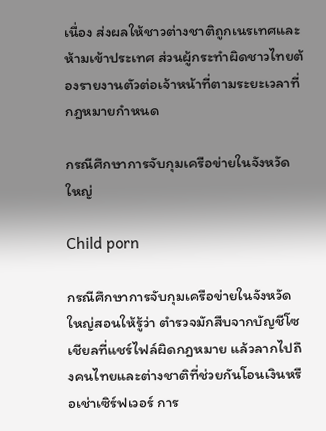เนื่อง ส่งผลให้ชาวต่างชาติถูกเนรเทศและห้ามเข้าประเทศ ส่วนผู้กระทำผิดชาวไทยต้องรายงานตัวต่อเจ้าหน้าที่ตามระยะเวลาที่กฎหมายกำหนด

กรณีศึกษาการจับกุมเครือข่ายในจังหวัดใหญ่

Child porn

กรณีศึกษาการจับกุมเครือข่ายในจังหวัดใหญ่สอนให้รู้ว่า ตำรวจมักสืบจากบัญชีโซเชียลที่แชร์ไฟล์ผิดกฎหมาย แล้วลากไปถึงคนไทยและต่างชาติที่ช่วยกันโอนเงินหรือเช่าเซิร์ฟเวอร์ การ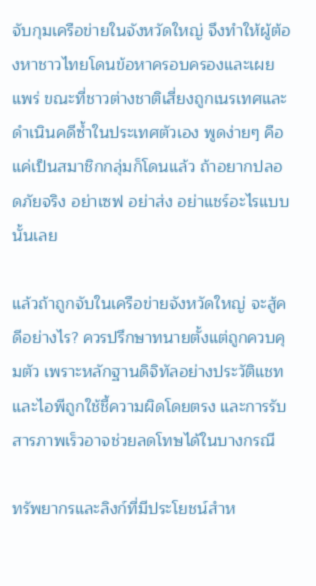จับกุมเครือข่ายในจังหวัดใหญ่ จึงทำให้ผู้ต้องหาชาวไทยโดนข้อหาครอบครองและเผยแพร่ ขณะที่ชาวต่างชาติเสี่ยงถูกเนรเทศและดำเนินคดีซ้ำในประเทศตัวเอง พูดง่ายๆ คือ แค่เป็นสมาชิกกลุ่มก็โดนแล้ว ถ้าอยากปลอดภัยจริง อย่าเซฟ อย่าส่ง อย่าแชร์อะไรแบบนั้นเลย

แล้วถ้าถูกจับในเครือข่ายจังหวัดใหญ่ จะสู้คดีอย่างไร? ควรปรึกษาทนายตั้งแต่ถูกควบคุมตัว เพราะหลักฐานดิจิทัลอย่างประวัติแชทและไอพีถูกใช้ชี้ความผิดโดยตรง และการรับสารภาพเร็วอาจช่วยลดโทษได้ในบางกรณี

ทรัพยากรและลิงก์ที่มีประโยชน์สำห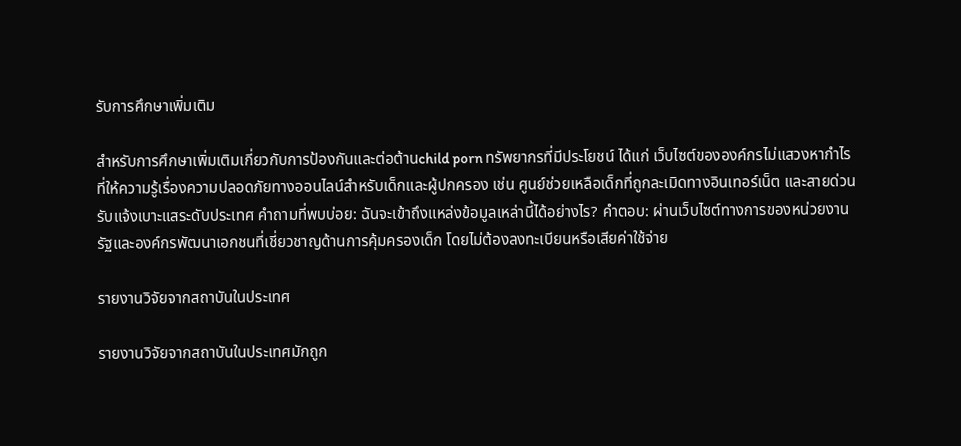รับการศึกษาเพิ่มเติม

สำหรับการศึกษาเพิ่มเติมเกี่ยวกับการป้องกันและต่อต้านchild porn ทรัพยากรที่มีประโยชน์ ได้แก่ เว็บไซต์ขององค์กรไม่แสวงหากำไรที่ให้ความรู้เรื่องความปลอดภัยทางออนไลน์สำหรับเด็กและผู้ปกครอง เช่น ศูนย์ช่วยเหลือเด็กที่ถูกละเมิดทางอินเทอร์เน็ต และสายด่วนรับแจ้งเบาะแสระดับประเทศ คำถามที่พบบ่อย: ฉันจะเข้าถึงแหล่งข้อมูลเหล่านี้ได้อย่างไร? คำตอบ: ผ่านเว็บไซต์ทางการของหน่วยงานรัฐและองค์กรพัฒนาเอกชนที่เชี่ยวชาญด้านการคุ้มครองเด็ก โดยไม่ต้องลงทะเบียนหรือเสียค่าใช้จ่าย

รายงานวิจัยจากสถาบันในประเทศ

รายงานวิจัยจากสถาบันในประเทศมักถูก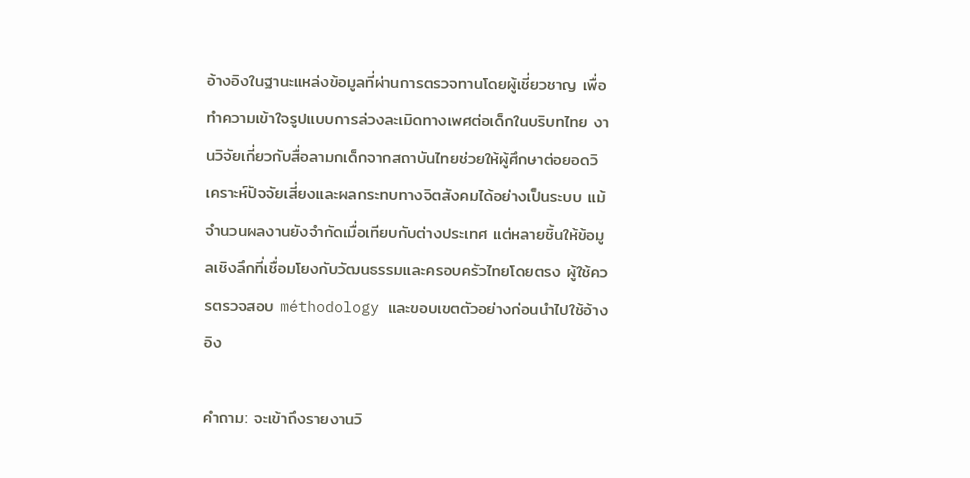อ้างอิงในฐานะแหล่งข้อมูลที่ผ่านการตรวจทานโดยผู้เชี่ยวชาญ เพื่อทำความเข้าใจรูปแบบการล่วงละเมิดทางเพศต่อเด็กในบริบทไทย งานวิจัยเกี่ยวกับสื่อลามกเด็กจากสถาบันไทยช่วยให้ผู้ศึกษาต่อยอดวิเคราะห์ปัจจัยเสี่ยงและผลกระทบทางจิตสังคมได้อย่างเป็นระบบ แม้จำนวนผลงานยังจำกัดเมื่อเทียบกับต่างประเทศ แต่หลายชิ้นให้ข้อมูลเชิงลึกที่เชื่อมโยงกับวัฒนธรรมและครอบครัวไทยโดยตรง ผู้ใช้ควรตรวจสอบ méthodology และขอบเขตตัวอย่างก่อนนำไปใช้อ้างอิง

คำถาม: จะเข้าถึงรายงานวิ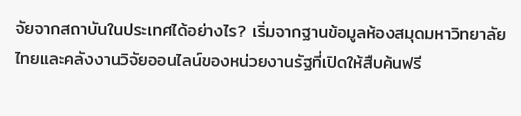จัยจากสถาบันในประเทศได้อย่างไร? เริ่มจากฐานข้อมูลห้องสมุดมหาวิทยาลัยไทยและคลังงานวิจัยออนไลน์ของหน่วยงานรัฐที่เปิดให้สืบค้นฟรี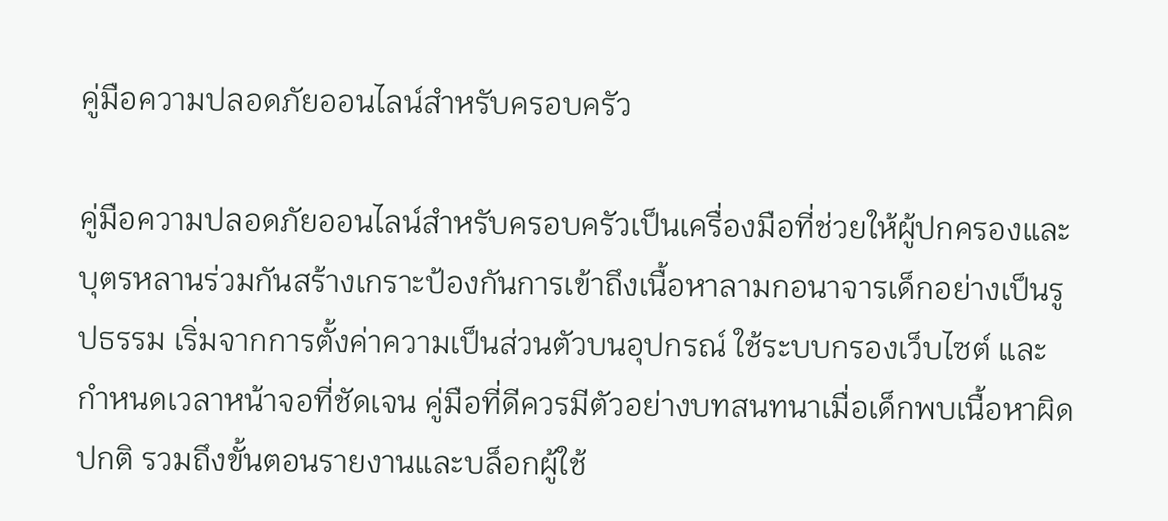คู่มือความปลอดภัยออนไลน์สำหรับครอบครัว

คู่มือความปลอดภัยออนไลน์สำหรับครอบครัวเป็นเครื่องมือที่ช่วยให้ผู้ปกครองและบุตรหลานร่วมกันสร้างเกราะป้องกันการเข้าถึงเนื้อหาลามกอนาจารเด็กอย่างเป็นรูปธรรม เริ่มจากการตั้งค่าความเป็นส่วนตัวบนอุปกรณ์ ใช้ระบบกรองเว็บไซต์ และกำหนดเวลาหน้าจอที่ชัดเจน คู่มือที่ดีควรมีตัวอย่างบทสนทนาเมื่อเด็กพบเนื้อหาผิดปกติ รวมถึงขั้นตอนรายงานและบล็อกผู้ใช้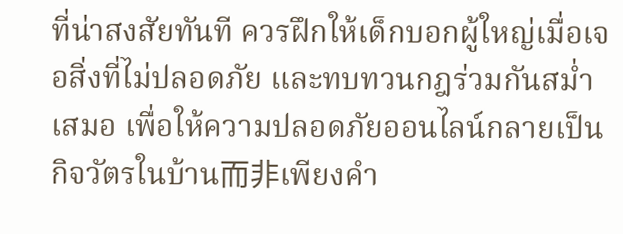ที่น่าสงสัยทันที ควรฝึกให้เด็กบอกผู้ใหญ่เมื่อเจอสิ่งที่ไม่ปลอดภัย และทบทวนกฎร่วมกันสม่ำเสมอ เพื่อให้ความปลอดภัยออนไลน์กลายเป็นกิจวัตรในบ้าน而非เพียงคำ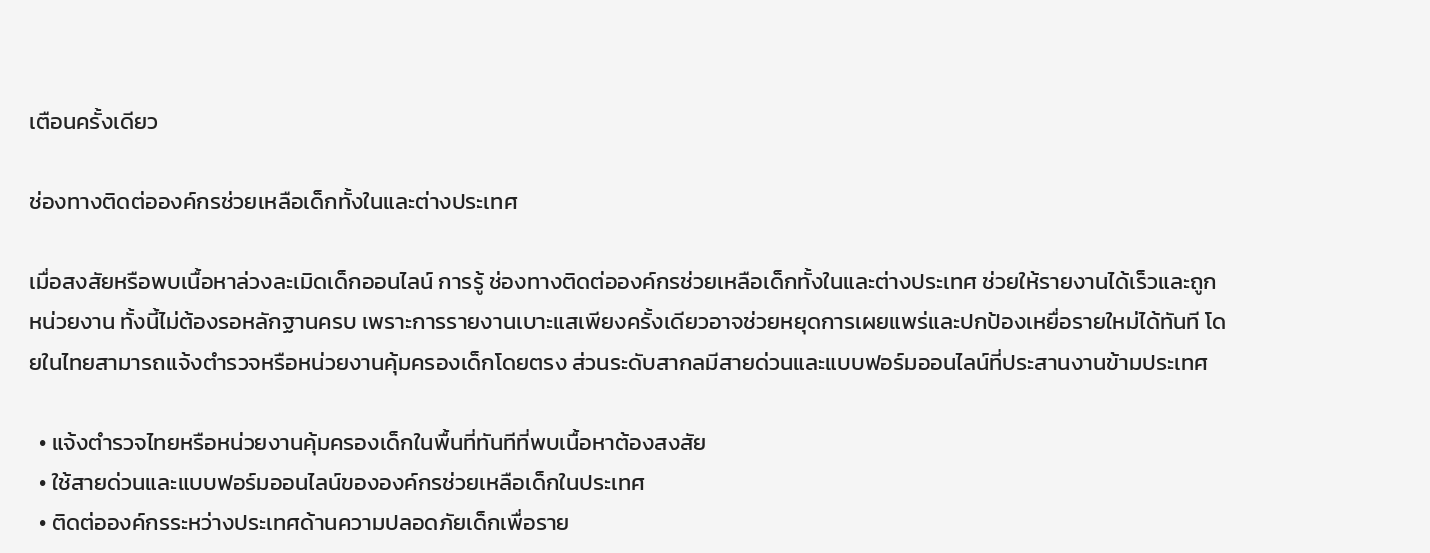เตือนครั้งเดียว

ช่องทางติดต่อองค์กรช่วยเหลือเด็กทั้งในและต่างประเทศ

เมื่อสงสัยหรือพบเนื้อหาล่วงละเมิดเด็กออนไลน์ การรู้ ช่องทางติดต่อองค์กรช่วยเหลือเด็กทั้งในและต่างประเทศ ช่วยให้รายงานได้เร็วและถูกหน่วยงาน ทั้งนี้ไม่ต้องรอหลักฐานครบ เพราะการรายงานเบาะแสเพียงครั้งเดียวอาจช่วยหยุดการเผยแพร่และปกป้องเหยื่อรายใหม่ได้ทันที โดยในไทยสามารถแจ้งตำรวจหรือหน่วยงานคุ้มครองเด็กโดยตรง ส่วนระดับสากลมีสายด่วนและแบบฟอร์มออนไลน์ที่ประสานงานข้ามประเทศ

  • แจ้งตำรวจไทยหรือหน่วยงานคุ้มครองเด็กในพื้นที่ทันทีที่พบเนื้อหาต้องสงสัย
  • ใช้สายด่วนและแบบฟอร์มออนไลน์ขององค์กรช่วยเหลือเด็กในประเทศ
  • ติดต่อองค์กรระหว่างประเทศด้านความปลอดภัยเด็กเพื่อราย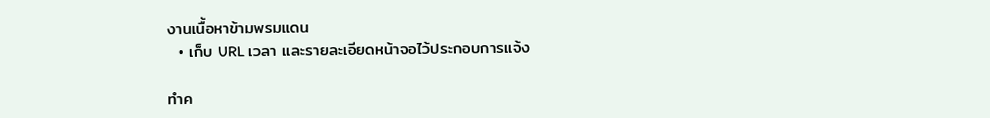งานเนื้อหาข้ามพรมแดน
  • เก็บ URL เวลา และรายละเอียดหน้าจอไว้ประกอบการแจ้ง

ทำค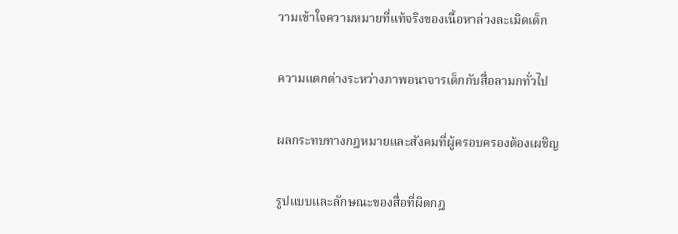วามเข้าใจความหมายที่แท้จริงของเนื้อหาล่วงละเมิดเด็ก

ความแตกต่างระหว่างภาพอนาจารเด็กกับสื่อลามกทั่วไป

ผลกระทบทางกฎหมายและสังคมที่ผู้ครอบครองต้องเผชิญ

รูปแบบและลักษณะของสื่อที่ผิดกฎ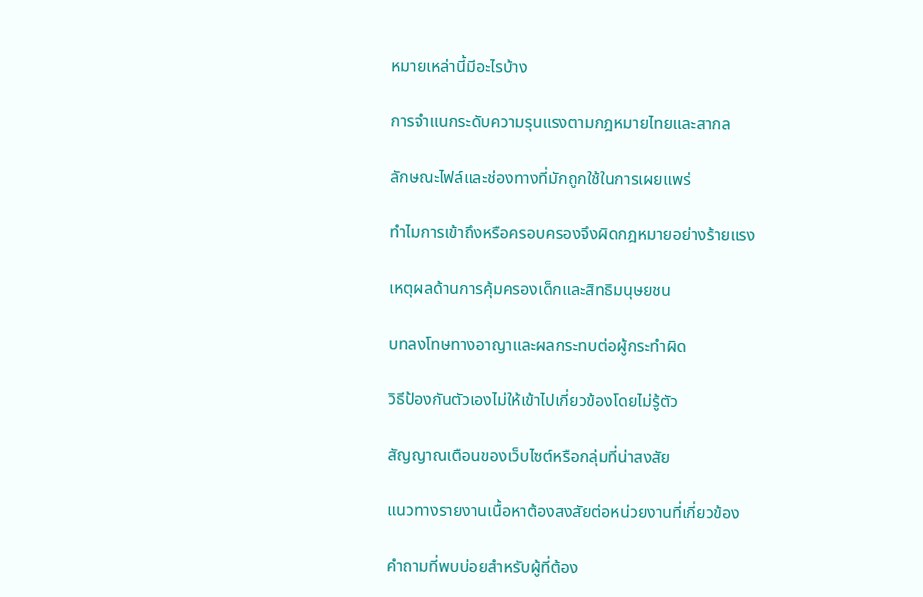หมายเหล่านี้มีอะไรบ้าง

การจำแนกระดับความรุนแรงตามกฎหมายไทยและสากล

ลักษณะไฟล์และช่องทางที่มักถูกใช้ในการเผยแพร่

ทำไมการเข้าถึงหรือครอบครองจึงผิดกฎหมายอย่างร้ายแรง

เหตุผลด้านการคุ้มครองเด็กและสิทธิมนุษยชน

บทลงโทษทางอาญาและผลกระทบต่อผู้กระทำผิด

วิธีป้องกันตัวเองไม่ให้เข้าไปเกี่ยวข้องโดยไม่รู้ตัว

สัญญาณเตือนของเว็บไซต์หรือกลุ่มที่น่าสงสัย

แนวทางรายงานเนื้อหาต้องสงสัยต่อหน่วยงานที่เกี่ยวข้อง

คำถามที่พบบ่อยสำหรับผู้ที่ต้อง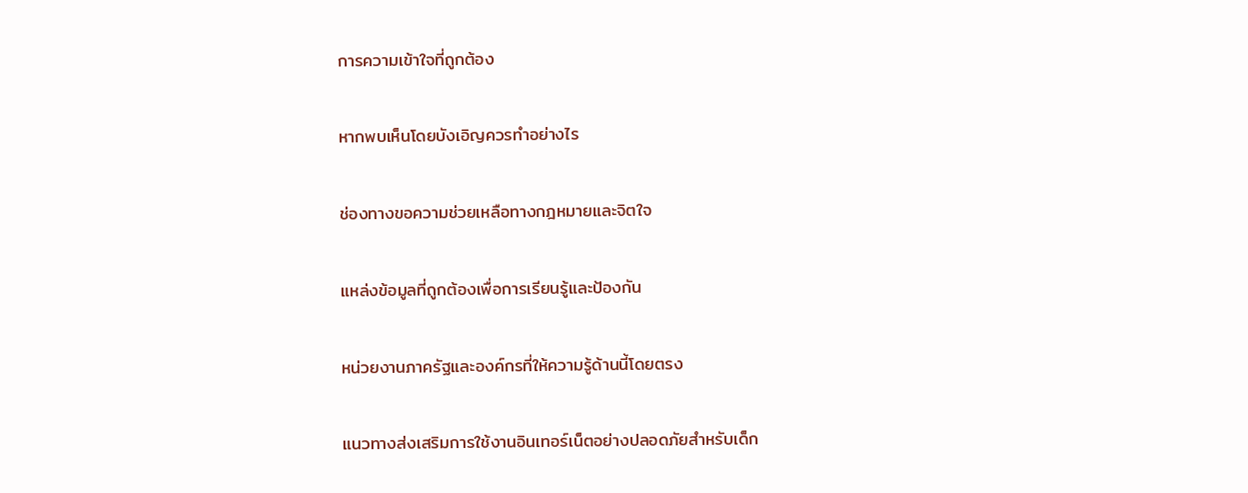การความเข้าใจที่ถูกต้อง

หากพบเห็นโดยบังเอิญควรทำอย่างไร

ช่องทางขอความช่วยเหลือทางกฎหมายและจิตใจ

แหล่งข้อมูลที่ถูกต้องเพื่อการเรียนรู้และป้องกัน

หน่วยงานภาครัฐและองค์กรที่ให้ความรู้ด้านนี้โดยตรง

แนวทางส่งเสริมการใช้งานอินเทอร์เน็ตอย่างปลอดภัยสำหรับเด็ก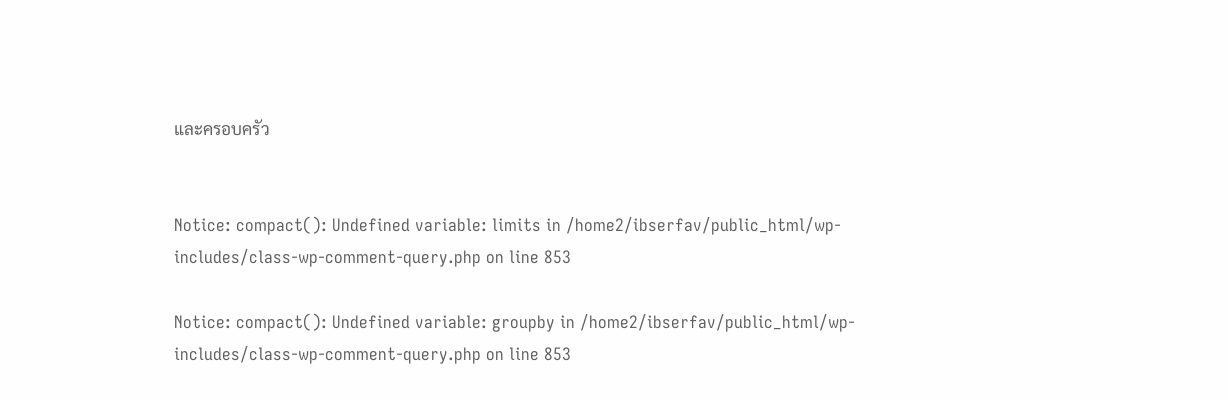และครอบครัว


Notice: compact(): Undefined variable: limits in /home2/ibserfav/public_html/wp-includes/class-wp-comment-query.php on line 853

Notice: compact(): Undefined variable: groupby in /home2/ibserfav/public_html/wp-includes/class-wp-comment-query.php on line 853